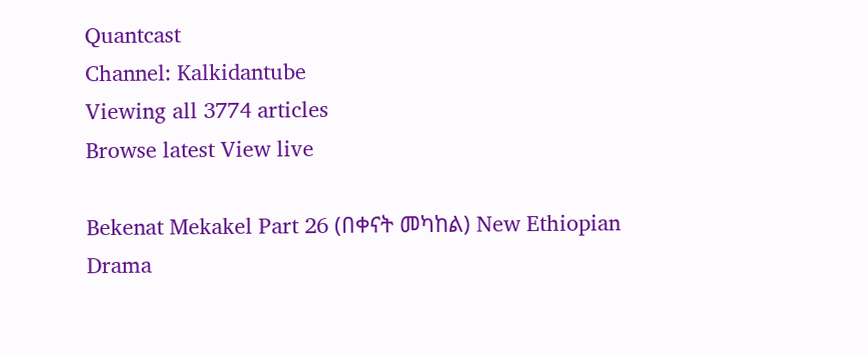Quantcast
Channel: Kalkidantube
Viewing all 3774 articles
Browse latest View live

Bekenat Mekakel Part 26 (በቀናት መካከል) New Ethiopian Drama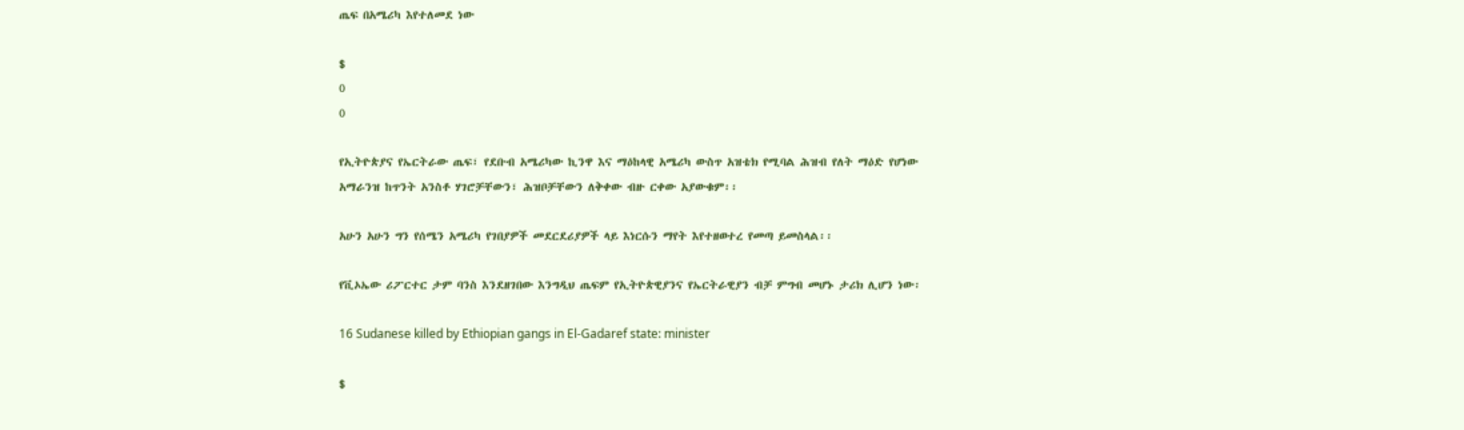ጤፍ በአሜሪካ እየተለመደ ነው

$
0
0

የኢትዮጵያና የኤርትራው ጤፍ፣ የደቡብ አሜሪካው ኪንዋ እና ማዕከላዊ አሜሪካ ውስጥ አዝቴክ የሚባል ሕዝብ የለት ማዕድ የሆነው አማራንዝ ከጥንት አንስቶ ሃገሮቻቸውን፣ ሕዝቦቻቸውን ለቅቀው ብዙ ርቀው አያውቁም፡፡

አሁን አሁን ግን የሰሜን አሜሪካ የገበያዎች መደርደሪያዎች ላይ እነርሱን ማየት እየተዘወተረ የመጣ ይመስላል፡፡

የቪኦኤው ሪፖርተር ታም ባንስ እንደዘገበው እንግዲህ ጤፍም የኢትዮጵዊያንና የኤርትራዊያን ብቻ ምግብ መሆኑ ታሪክ ሊሆን ነው፡

16 Sudanese killed by Ethiopian gangs in El-Gadaref state: minister

$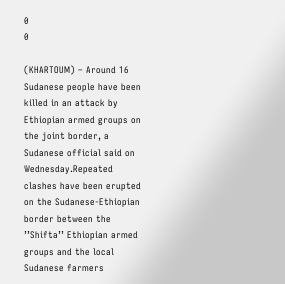0
0

(KHARTOUM) – Around 16 Sudanese people have been killed in an attack by Ethiopian armed groups on the joint border, a Sudanese official said on Wednesday.Repeated clashes have been erupted on the Sudanese-Ethiopian border between the ’’Shifta’’ Ethiopian armed groups and the local Sudanese farmers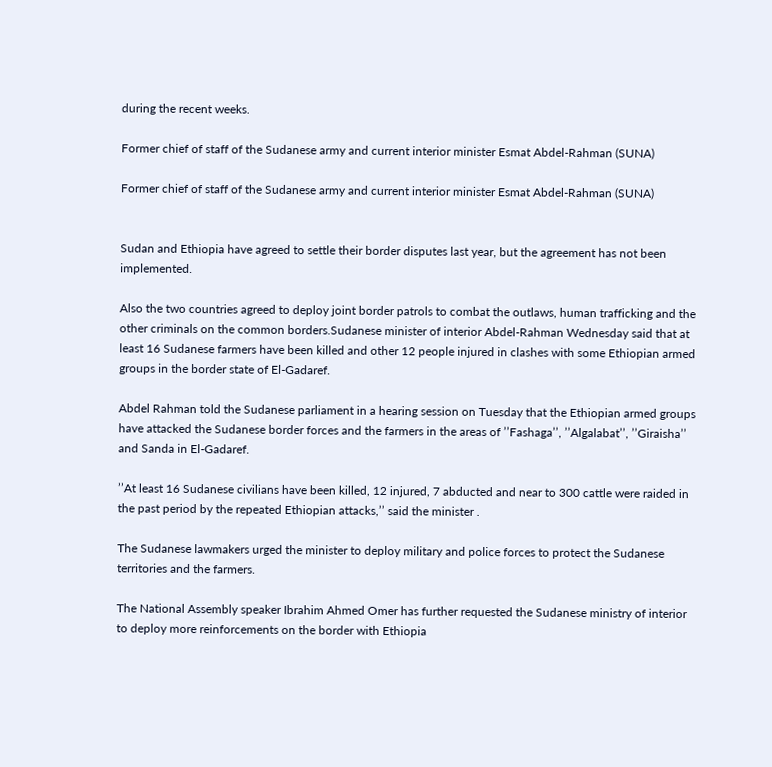during the recent weeks.

Former chief of staff of the Sudanese army and current interior minister Esmat Abdel-Rahman (SUNA)

Former chief of staff of the Sudanese army and current interior minister Esmat Abdel-Rahman (SUNA)


Sudan and Ethiopia have agreed to settle their border disputes last year, but the agreement has not been implemented.

Also the two countries agreed to deploy joint border patrols to combat the outlaws, human trafficking and the other criminals on the common borders.Sudanese minister of interior Abdel-Rahman Wednesday said that at least 16 Sudanese farmers have been killed and other 12 people injured in clashes with some Ethiopian armed groups in the border state of El-Gadaref.

Abdel Rahman told the Sudanese parliament in a hearing session on Tuesday that the Ethiopian armed groups have attacked the Sudanese border forces and the farmers in the areas of ’’Fashaga’’, ’’Algalabat’’, ’’Giraisha’’ and Sanda in El-Gadaref.

’’At least 16 Sudanese civilians have been killed, 12 injured, 7 abducted and near to 300 cattle were raided in the past period by the repeated Ethiopian attacks,’’ said the minister .

The Sudanese lawmakers urged the minister to deploy military and police forces to protect the Sudanese territories and the farmers.

The National Assembly speaker Ibrahim Ahmed Omer has further requested the Sudanese ministry of interior to deploy more reinforcements on the border with Ethiopia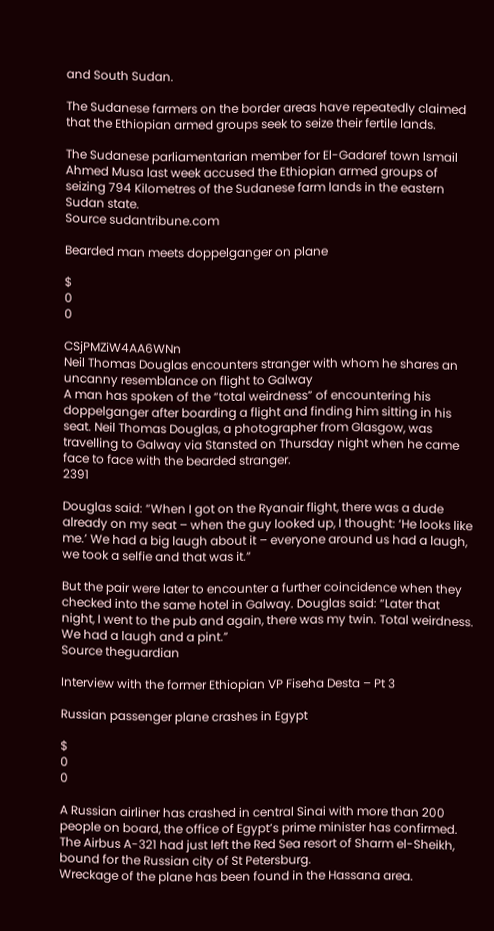and South Sudan.

The Sudanese farmers on the border areas have repeatedly claimed that the Ethiopian armed groups seek to seize their fertile lands.

The Sudanese parliamentarian member for El-Gadaref town Ismail Ahmed Musa last week accused the Ethiopian armed groups of seizing 794 Kilometres of the Sudanese farm lands in the eastern Sudan state.
Source sudantribune.com

Bearded man meets doppelganger on plane

$
0
0

CSjPMZiW4AA6WNn
Neil Thomas Douglas encounters stranger with whom he shares an uncanny resemblance on flight to Galway
A man has spoken of the “total weirdness” of encountering his doppelganger after boarding a flight and finding him sitting in his seat. Neil Thomas Douglas, a photographer from Glasgow, was travelling to Galway via Stansted on Thursday night when he came face to face with the bearded stranger.
2391

Douglas said: “When I got on the Ryanair flight, there was a dude already on my seat – when the guy looked up, I thought: ‘He looks like me.’ We had a big laugh about it – everyone around us had a laugh, we took a selfie and that was it.”

But the pair were later to encounter a further coincidence when they checked into the same hotel in Galway. Douglas said: “Later that night, I went to the pub and again, there was my twin. Total weirdness. We had a laugh and a pint.”
Source theguardian

Interview with the former Ethiopian VP Fiseha Desta – Pt 3

Russian passenger plane crashes in Egypt

$
0
0

A Russian airliner has crashed in central Sinai with more than 200 people on board, the office of Egypt’s prime minister has confirmed.
The Airbus A-321 had just left the Red Sea resort of Sharm el-Sheikh, bound for the Russian city of St Petersburg.
Wreckage of the plane has been found in the Hassana area.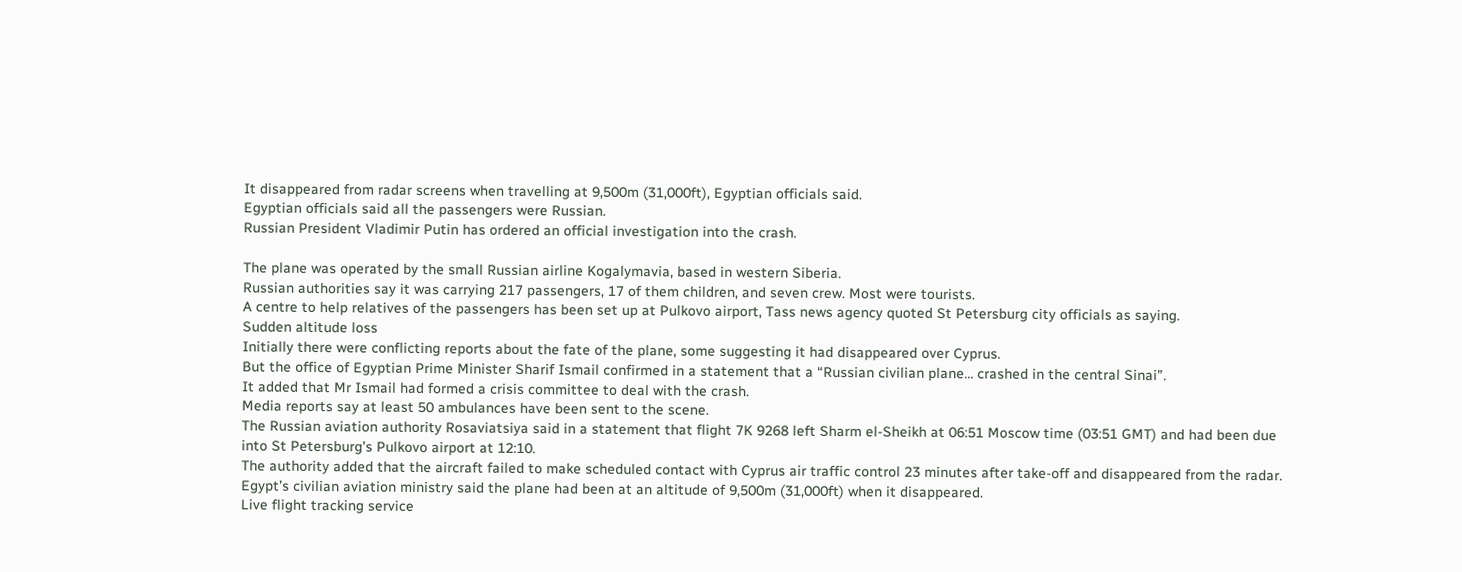It disappeared from radar screens when travelling at 9,500m (31,000ft), Egyptian officials said.
Egyptian officials said all the passengers were Russian.
Russian President Vladimir Putin has ordered an official investigation into the crash.

The plane was operated by the small Russian airline Kogalymavia, based in western Siberia.
Russian authorities say it was carrying 217 passengers, 17 of them children, and seven crew. Most were tourists.
A centre to help relatives of the passengers has been set up at Pulkovo airport, Tass news agency quoted St Petersburg city officials as saying.
Sudden altitude loss
Initially there were conflicting reports about the fate of the plane, some suggesting it had disappeared over Cyprus.
But the office of Egyptian Prime Minister Sharif Ismail confirmed in a statement that a “Russian civilian plane… crashed in the central Sinai”.
It added that Mr Ismail had formed a crisis committee to deal with the crash.
Media reports say at least 50 ambulances have been sent to the scene.
The Russian aviation authority Rosaviatsiya said in a statement that flight 7K 9268 left Sharm el-Sheikh at 06:51 Moscow time (03:51 GMT) and had been due into St Petersburg’s Pulkovo airport at 12:10.
The authority added that the aircraft failed to make scheduled contact with Cyprus air traffic control 23 minutes after take-off and disappeared from the radar.
Egypt’s civilian aviation ministry said the plane had been at an altitude of 9,500m (31,000ft) when it disappeared.
Live flight tracking service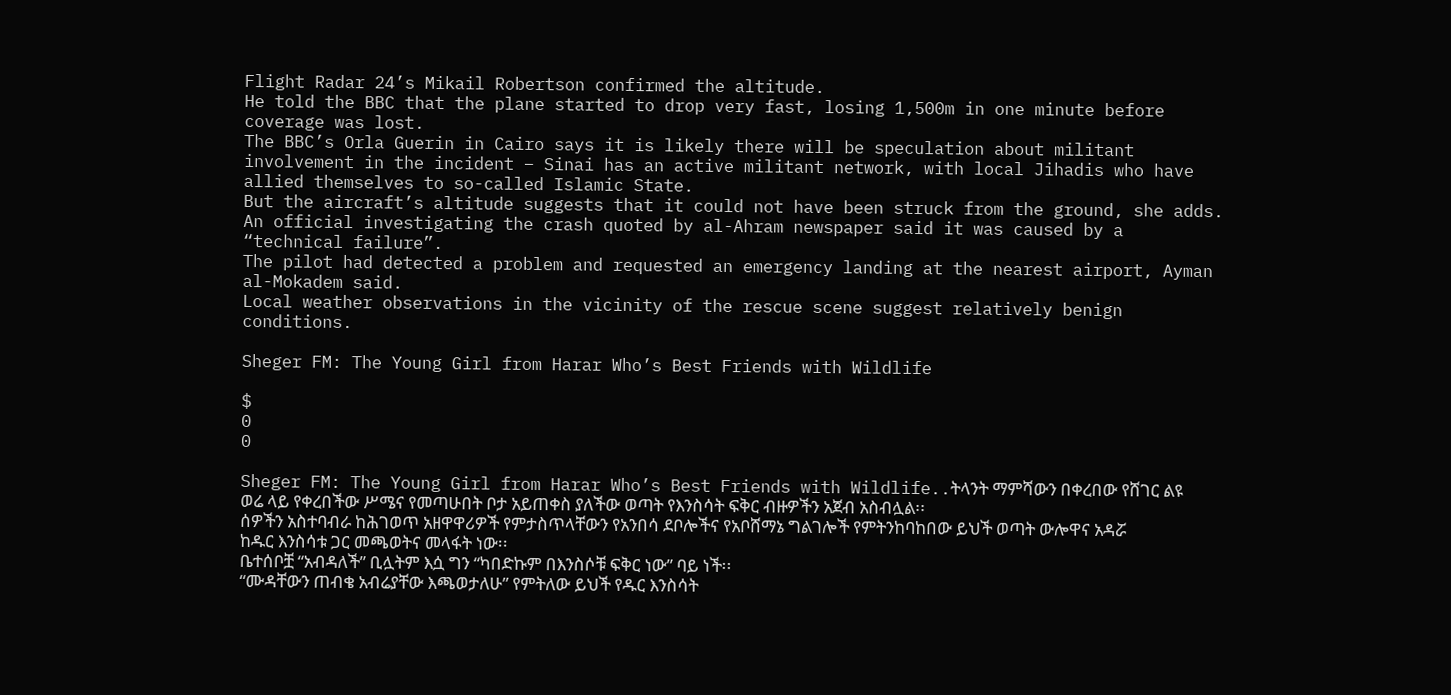Flight Radar 24’s Mikail Robertson confirmed the altitude.
He told the BBC that the plane started to drop very fast, losing 1,500m in one minute before coverage was lost.
The BBC’s Orla Guerin in Cairo says it is likely there will be speculation about militant involvement in the incident – Sinai has an active militant network, with local Jihadis who have allied themselves to so-called Islamic State.
But the aircraft’s altitude suggests that it could not have been struck from the ground, she adds.
An official investigating the crash quoted by al-Ahram newspaper said it was caused by a “technical failure”.
The pilot had detected a problem and requested an emergency landing at the nearest airport, Ayman al-Mokadem said.
Local weather observations in the vicinity of the rescue scene suggest relatively benign conditions.

Sheger FM: The Young Girl from Harar Who’s Best Friends with Wildlife

$
0
0

Sheger FM: The Young Girl from Harar Who’s Best Friends with Wildlife..ትላንት ማምሻውን በቀረበው የሸገር ልዩ ወሬ ላይ የቀረበችው ሥሜና የመጣሁበት ቦታ አይጠቀስ ያለችው ወጣት የእንስሳት ፍቅር ብዙዎችን አጀብ አስብሏል፡፡
ሰዎችን አስተባብራ ከሕገወጥ አዘዋዋሪዎች የምታስጥላቸውን የአንበሳ ደቦሎችና የአቦሸማኔ ግልገሎች የምትንከባከበው ይህች ወጣት ውሎዋና አዳሯ ከዱር እንስሳቱ ጋር መጫወትና መላፋት ነው፡፡
ቤተሰቦቿ “አብዳለች” ቢሏትም እሷ ግን “ካበድኩም በእንስሶቹ ፍቅር ነው” ባይ ነች፡፡
“ሙዳቸውን ጠብቄ አብሬያቸው እጫወታለሁ” የምትለው ይህች የዱር እንስሳት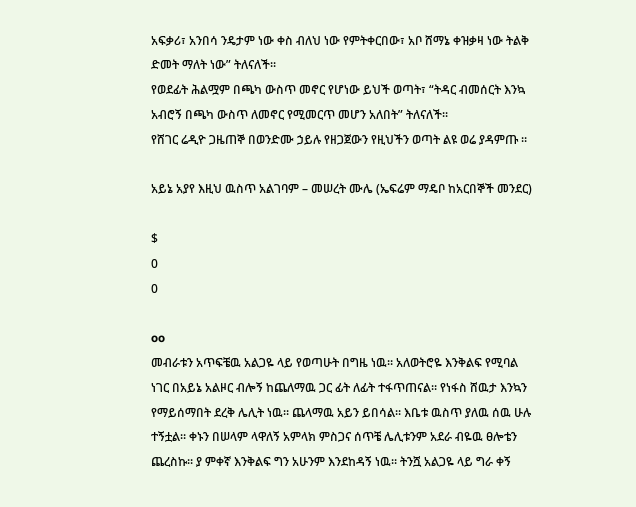አፍቃሪ፣ አንበሳ ንዴታም ነው ቀስ ብለህ ነው የምትቀርበው፣ አቦ ሸማኔ ቀዝቃዛ ነው ትልቅ ድመት ማለት ነው” ትለናለች፡፡
የወደፊት ሕልሟም በጫካ ውስጥ መኖር የሆነው ይህች ወጣት፣ “ትዳር ብመሰርት እንኳ አብሮኝ በጫካ ውስጥ ለመኖር የሚመርጥ መሆን አለበት” ትለናለች፡፡
የሸገር ሬዲዮ ጋዜጠኞ በወንድሙ ኃይሉ የዘጋጀውን የዚህችን ወጣት ልዩ ወሬ ያዳምጡ ።

አይኔ አያየ እዚህ ዉስጥ አልገባም – መሠረት ሙሌ (ኤፍሬም ማዴቦ ከአርበኞች መንደር)

$
0
0

oo
መብራቱን አጥፍቼዉ አልጋዬ ላይ የወጣሁት በግዜ ነዉ። አለወትሮዬ እንቅልፍ የሚባል ነገር በአይኔ አልዞር ብሎኝ ከጨለማዉ ጋር ፊት ለፊት ተፋጥጠናል። የነፋስ ሸዉታ እንኳን የማይሰማበት ደረቅ ሌሊት ነዉ። ጨላማዉ አይን ይበሳል። እቤቱ ዉስጥ ያለዉ ሰዉ ሁሉ ተኝቷል። ቀኑን በሠላም ላዋለኝ አምላክ ምስጋና ሰጥቼ ሌሊቱንም አደራ ብዬዉ ፀሎቴን ጨረስኩ። ያ ምቀኛ እንቅልፍ ግን አሁንም እንደከዳኝ ነዉ። ትንሿ አልጋዬ ላይ ግራ ቀኝ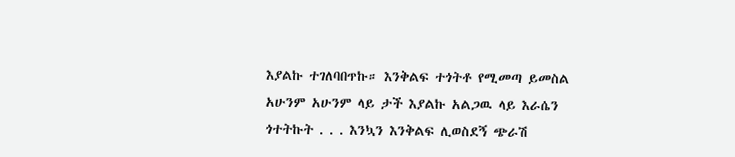እያልኩ ተገለባበጥኩ። እንቅልፍ ተጎትቶ የሚመጣ ይመስል አሁንም አሁንም ላይ ታች እያልኩ አልጋዉ ላይ እራሴን ጎተትኩት . . . እንኳን እንቅልፍ ሊወስደኝ ጭራሽ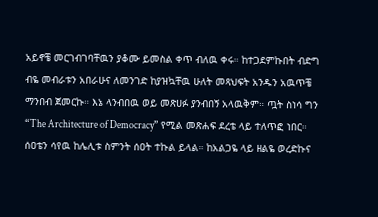አይኖቼ መርገብገባቸዉን ያቆሙ ይመስል ቀጥ ብለዉ ቀሩ። ከተጋደምኩበት ብድግ ብዬ መብራቱን አበራሁና ለመንገድ ከያዝኳቸዉ ሁለት መጻህፍት አንዱን አዉጥቼ ማንበብ ጀመርኩ። እኔ ላንብበዉ ወይ መጽሀፉ ያንብበኝ አላዉቅም። ጧት ስነሳ ግን “The Architecture of Democracy” የሚል መጽሐፍ ደረቴ ላይ ተለጥፎ ነበር። ሰዐቴን ሳየዉ ከሌሊቱ ስምንት ሰዐት ተኩል ይላል። ከአልጋዬ ላይ ዘልዬ ወረድኩና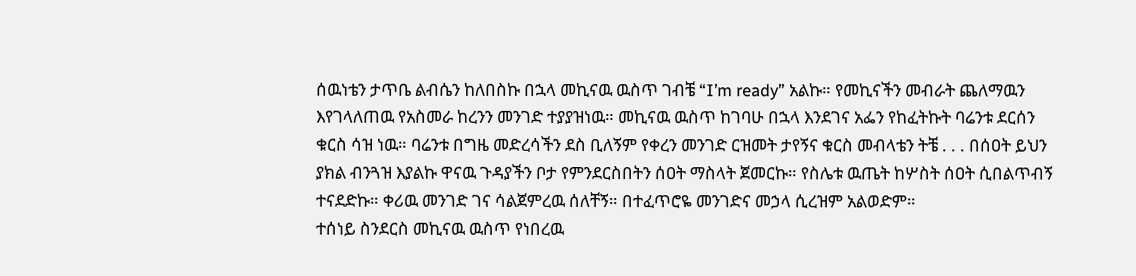ሰዉነቴን ታጥቤ ልብሴን ከለበስኩ በኋላ መኪናዉ ዉስጥ ገብቼ “I’m ready” አልኩ። የመኪናችን መብራት ጨለማዉን እየገላለጠዉ የአስመራ ከረንን መንገድ ተያያዝነዉ። መኪናዉ ዉስጥ ከገባሁ በኋላ እንደገና አፌን የከፈትኩት ባሬንቱ ደርሰን ቁርስ ሳዝ ነዉ። ባሬንቱ በግዜ መድረሳችን ደስ ቢለኝም የቀረን መንገድ ርዝመት ታየኝና ቁርስ መብላቴን ትቼ . . . በሰዐት ይህን ያክል ብንጓዝ እያልኩ ዋናዉ ጉዳያችን ቦታ የምንደርስበትን ሰዐት ማስላት ጀመርኩ። የስሌቱ ዉጤት ከሦስት ሰዐት ሲበልጥብኝ ተናደድኩ። ቀሪዉ መንገድ ገና ሳልጀምረዉ ሰለቸኝ። በተፈጥሮዬ መንገድና መኃላ ሲረዝም አልወድም።
ተሰነይ ስንደርስ መኪናዉ ዉስጥ የነበረዉ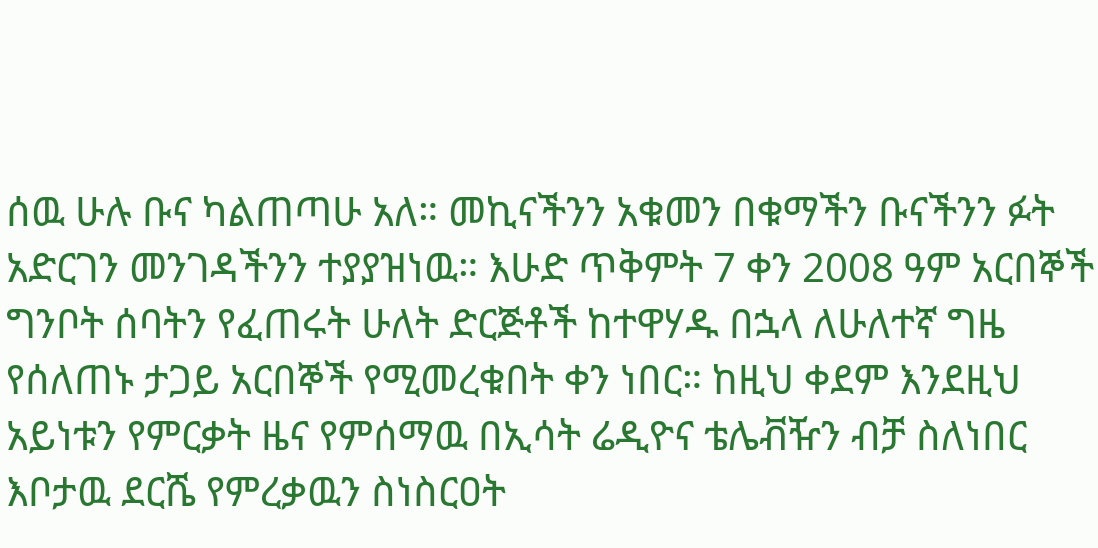ሰዉ ሁሉ ቡና ካልጠጣሁ አለ። መኪናችንን አቁመን በቁማችን ቡናችንን ፉት አድርገን መንገዳችንን ተያያዝነዉ። እሁድ ጥቅምት 7 ቀን 2008 ዓም አርበኞች ግንቦት ሰባትን የፈጠሩት ሁለት ድርጅቶች ከተዋሃዱ በኋላ ለሁለተኛ ግዜ የሰለጠኑ ታጋይ አርበኞች የሚመረቁበት ቀን ነበር። ከዚህ ቀደም እንደዚህ አይነቱን የምርቃት ዜና የምሰማዉ በኢሳት ሬዲዮና ቴሌቭዥን ብቻ ስለነበር እቦታዉ ደርሼ የምረቃዉን ስነስርዐት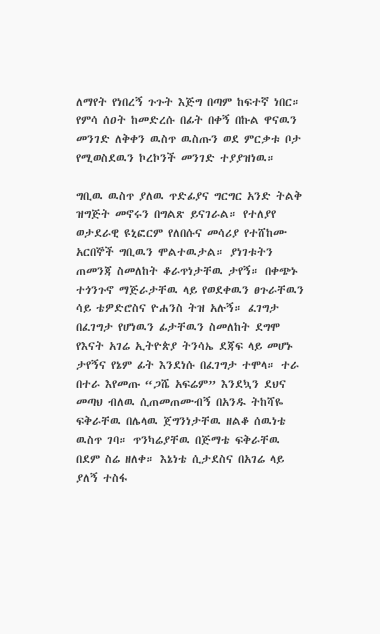ለማየት የነበረኝ ጉጉት እጅግ በጣም ከፍተኛ ነበር። የምሳ ሰዐት ከመድረሱ በፊት በቀኝ በኩል ዋናዉን መንገድ ለቅቀን ዉስጥ ዉስጡን ወደ ምርቃቱ ቦታ የሚወስደዉን ኮረኮንች መንገድ ተያያዝነዉ።

ግቢዉ ዉስጥ ያለዉ ጥድፊያና ግርግር አንድ ትልቅ ዝግጅት መኖሩን በግልጽ ይናገራል። የተለያየ ወታደራዊ ዩኒፎርም የለበሱና መሳሪያ የተሸከሙ አርበኞች ግቢዉን ሞልተዉታል። ያነገቱትን ጠመንጃ ስመለከት ቆራጥነታቸዉ ታየኝ። በቀጭኑ ተጎንጉኖ ማጅራታቸዉ ላይ የወደቀዉን ፀጉራቸዉን ሳይ ቴዎድሮስና ዮሐንስ ትዝ አሉኝ። ፈገግታ በፈገግታ የሆነዉን ፊታቸዉን ስመለከት ደግሞ የእናት አገሬ ኢትዮጵያ ትንሳኤ ደጃፍ ላይ መሆኑ ታየኝና የኔም ፊት እንደነሱ በፈገግታ ተሞላ። ተራ በተራ እየመጡ “ጋሼ አፍሬም” እንደኳን ደህና መጣህ ብለዉ ሲጠመጠሙብኝ በአንዱ ትከሻዬ ፍቅራቸዉ በሌላዉ ጀግንነታቸዉ ዘልቆ ሰዉነቴ ዉስጥ ገባ። ጥንካሬያቸዉ በጅማቴ ፍቅራቸዉ በደም ስሬ ዘለቀ። እኔነቴ ሲታደስና በአገሬ ላይ ያለኝ ተስፋ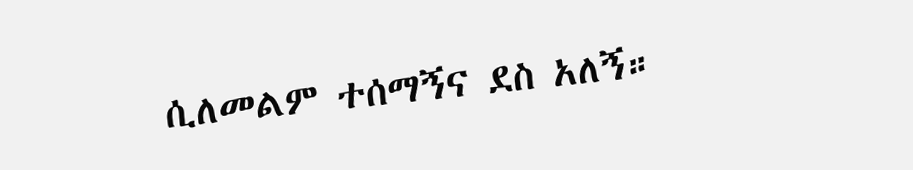ሲለመልም ተሰማኝና ደስ አለኝ።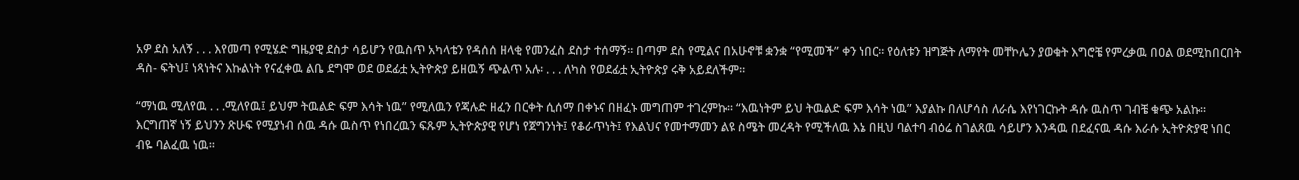አዎ ደስ አለኝ . . . እየመጣ የሚሄድ ግዜያዊ ደስታ ሳይሆን የዉስጥ አካላቴን የዳሰሰ ዘላቂ የመንፈስ ደስታ ተሰማኝ። በጣም ደስ የሚልና በአሁኖቹ ቋንቋ “የሚመች” ቀን ነበር። የዕለቱን ዝግጅት ለማየት መቸኮሌን ያወቁት እግሮቼ የምረቃዉ በዐል ወደሚከበርበት ዳስ- ፍትህ፤ ነጻነትና እኩልነት የናፈቀዉ ልቤ ደግሞ ወደ ወደፊቷ ኢትዮጵያ ይዘዉኝ ጭልጥ አሉ፡ . . . ለካስ የወደፊቷ ኢትዮጵያ ሩቅ አይደለችም።

“ማነዉ ሚለየዉ . . .ሚለየዉ፤ ይህም ትዉልድ ፍም እሳት ነዉ” የሚለዉን የጃሉድ ዘፈን በርቀት ሲሰማ በቀኑና በዘፈኑ መግጠም ተገረምኩ። “እዉነትም ይህ ትዉልድ ፍም እሳት ነዉ” እያልኩ በለሆሳስ ለራሴ እየነገርኩት ዳሱ ዉስጥ ገብቼ ቁጭ አልኩ። እርግጠኛ ነኝ ይህንን ጽሁፍ የሚያነብ ሰዉ ዳሱ ዉስጥ የነበረዉን ፍጹም ኢትዮጵያዊ የሆነ የጀግንነት፤ የቆራጥነት፤ የእልህና የመተማመን ልዩ ስሜት መረዳት የሚችለዉ እኔ በዚህ ባልተባ ብዕሬ ስገልጸዉ ሳይሆን እንዳዉ በደፈናዉ ዳሱ እራሱ ኢትዮጵያዊ ነበር ብዬ ባልፈዉ ነዉ።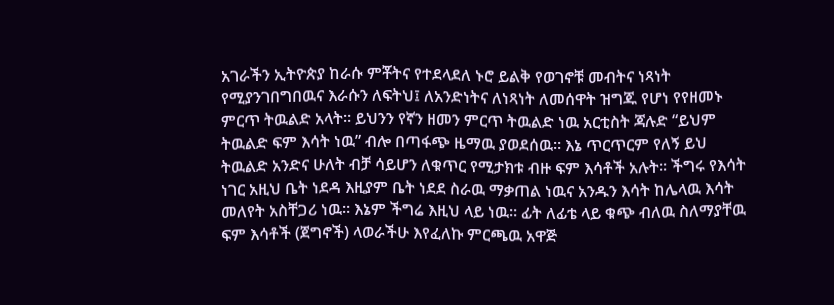አገራችን ኢትዮጵያ ከራሱ ምቾትና የተደላደለ ኑሮ ይልቅ የወገኖቹ መብትና ነጻነት የሚያንገበግበዉና እራሱን ለፍትህ፤ ለአንድነትና ለነጻነት ለመሰዋት ዝግጁ የሆነ የየዘመኑ ምርጥ ትዉልድ አላት። ይህንን የኛን ዘመን ምርጥ ትዉልድ ነዉ አርቲስት ጃሉድ “ይህም ትዉልድ ፍም እሳት ነዉ” ብሎ በጣፋጭ ዜማዉ ያወደሰዉ። እኔ ጥርጥርም የለኝ ይህ ትዉልድ አንድና ሁለት ብቻ ሳይሆን ለቁጥር የሚታክቱ ብዙ ፍም እሳቶች አሉት። ችግሩ የእሳት ነገር አዚህ ቤት ነደዳ እዚያም ቤት ነደደ ስራዉ ማቃጠል ነዉና አንዱን እሳት ከሌላዉ እሳት መለየት አስቸጋሪ ነዉ። እኔም ችግሬ እዚህ ላይ ነዉ። ፊት ለፊቴ ላይ ቁጭ ብለዉ ስለማያቸዉ ፍም እሳቶች (ጀግኖች) ላወራችሁ እየፈለኩ ምርጫዉ አዋጅ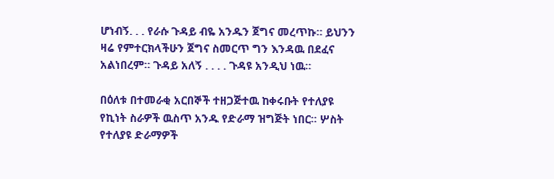ሆነብኝ. . . የራሱ ጉዳይ ብዬ አንዱን ጀግና መረጥኩ። ይህንን ዛሬ የምተርክላችሁን ጀግና ስመርጥ ግን እንዳዉ በደፈና አልነበረም። ጉዳይ አለኝ . . . . ጉዳዩ አንዲህ ነዉ።

በዕለቱ በተመራቂ አርበኞች ተዘጋጅተዉ ከቀሩቡት የተለያዩ የኪነት ስራዎች ዉስጥ አንዱ የድራማ ዝግጅት ነበር። ሦስት የተለያዩ ድራማዎች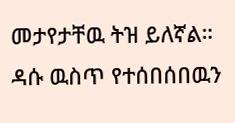መታየታቸዉ ትዝ ይለኛል። ዳሱ ዉስጥ የተሰበሰበዉን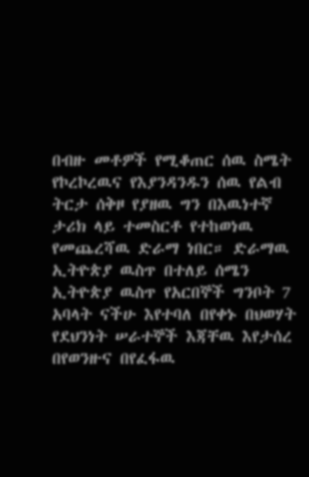በብዙ መቶዎች የሚቆጠር ሰዉ ስሜት የኮረኮረዉና የእያንዳንዱን ሰዉ የልብ ትርታ ሰቅዞ የያዘዉ ግን በእዉነተኛ ታሪክ ላይ ተመስርቶ የተከወነዉ የመጨረሻዉ ድራማ ነበር። ድራማዉ ኢትዮጵያ ዉስጥ በተለይ ሰሜን ኢትዮጵያ ዉስጥ የአርበኞች ግንቦት 7 አባላት ናችሁ እየተባለ በየቀኑ በህወሃት የደህንነት ሠራተኞች እጃቸዉ እየታሰረ በየወንዙና በየፈፋዉ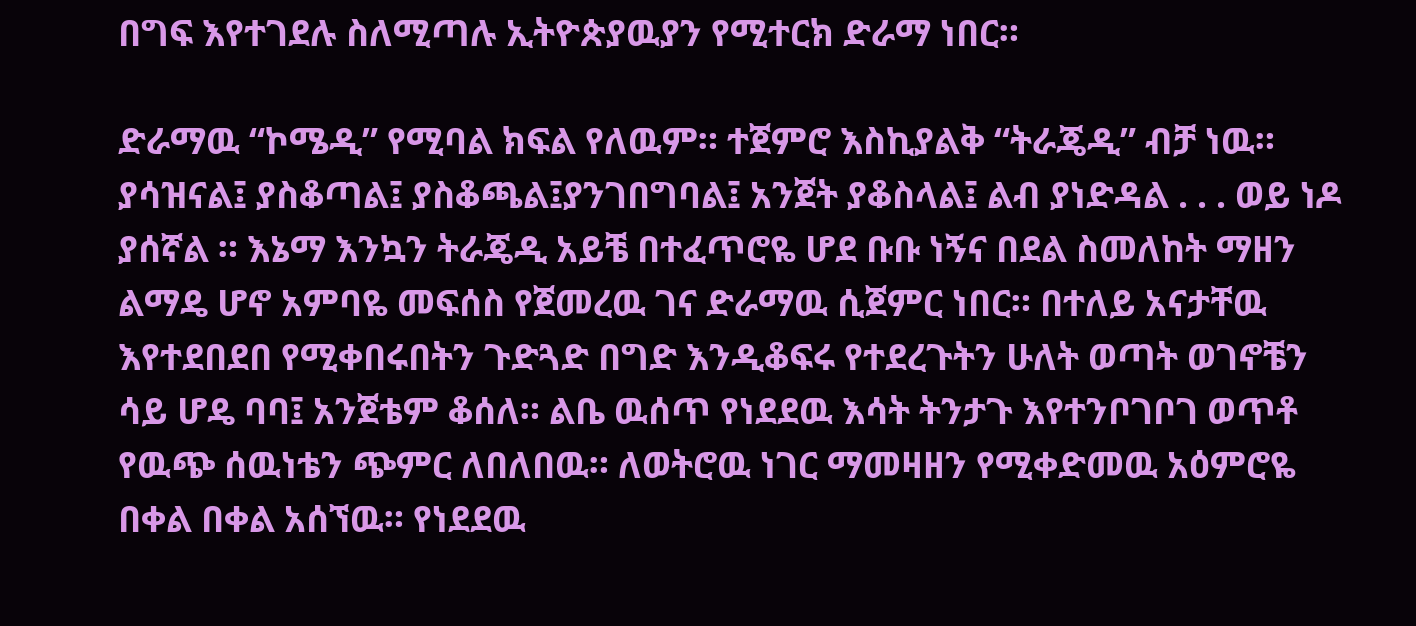በግፍ እየተገደሉ ስለሚጣሉ ኢትዮጵያዉያን የሚተርክ ድራማ ነበር።

ድራማዉ “ኮሜዲ” የሚባል ክፍል የለዉም። ተጀምሮ እስኪያልቅ “ትራጄዲ” ብቻ ነዉ። ያሳዝናል፤ ያስቆጣል፤ ያስቆጫል፤ያንገበግባል፤ አንጀት ያቆስላል፤ ልብ ያነድዳል . . . ወይ ነዶ ያሰኛል ። እኔማ እንኳን ትራጄዲ አይቼ በተፈጥሮዬ ሆደ ቡቡ ነኝና በደል ስመለከት ማዘን ልማዴ ሆኖ አምባዬ መፍሰስ የጀመረዉ ገና ድራማዉ ሲጀምር ነበር። በተለይ አናታቸዉ እየተደበደበ የሚቀበሩበትን ጉድጓድ በግድ እንዲቆፍሩ የተደረጉትን ሁለት ወጣት ወገኖቼን ሳይ ሆዴ ባባ፤ አንጀቴም ቆሰለ። ልቤ ዉሰጥ የነደደዉ እሳት ትንታጉ እየተንቦገቦገ ወጥቶ የዉጭ ሰዉነቴን ጭምር ለበለበዉ። ለወትሮዉ ነገር ማመዛዘን የሚቀድመዉ አዕምሮዬ በቀል በቀል አሰኘዉ። የነደደዉ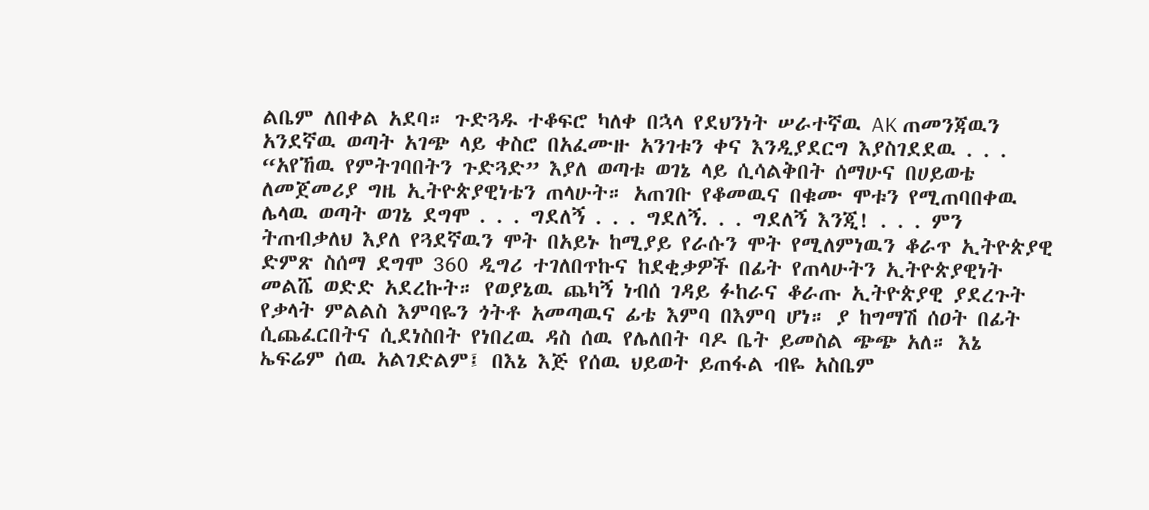ልቤም ለበቀል አደባ። ጉድጓዱ ተቆፍሮ ካለቀ በኋላ የደህንነት ሠራተኛዉ AK ጠመንጃዉን አንደኛዉ ወጣት አገጭ ላይ ቀስሮ በአፈሙዙ አንገቱን ቀና እንዲያደርግ እያስገደደዉ . . . “አየኸዉ የምትገባበትን ጉድጓድ” እያለ ወጣቱ ወገኔ ላይ ሲሳልቅበት ሰማሁና በሀይወቴ ለመጀመሪያ ግዜ ኢትዮጵያዊነቴን ጠላሁት። አጠገቡ የቆመዉና በቁሙ ሞቱን የሚጠባበቀዉ ሌላዉ ወጣት ወገኔ ደግሞ . . . ግደለኝ . . . ግደለኝ. . . ግደለኝ እንጂ! . . . ምን ትጠብቃለህ እያለ የጓደኛዉን ሞት በአይኑ ከሚያይ የራሱን ሞት የሚለምነዉን ቆራጥ ኢትዮጵያዊ ድምጽ ስሰማ ደግሞ 360 ዲግሪ ተገለበጥኩና ከደቂቃዎች በፊት የጠላሁትን ኢትዮጵያዊነት መልሼ ወድድ አደረኩት። የወያኔዉ ጨካኝ ነብሰ ገዳይ ፉከራና ቆራጡ ኢትዮጵያዊ ያደረጉት የቃላት ምልልስ እምባዬን ጎትቶ አመጣዉና ፊቴ እምባ በእምባ ሆነ። ያ ከግማሽ ሰዐት በፊት ሲጨፈርበትና ሲደነስበት የነበረዉ ዳስ ሰዉ የሌለበት ባዶ ቤት ይመስል ጭጭ አለ። እኔ ኤፍሬም ሰዉ አልገድልም፤ በእኔ እጅ የሰዉ ህይወት ይጠፋል ብዬ አስቤም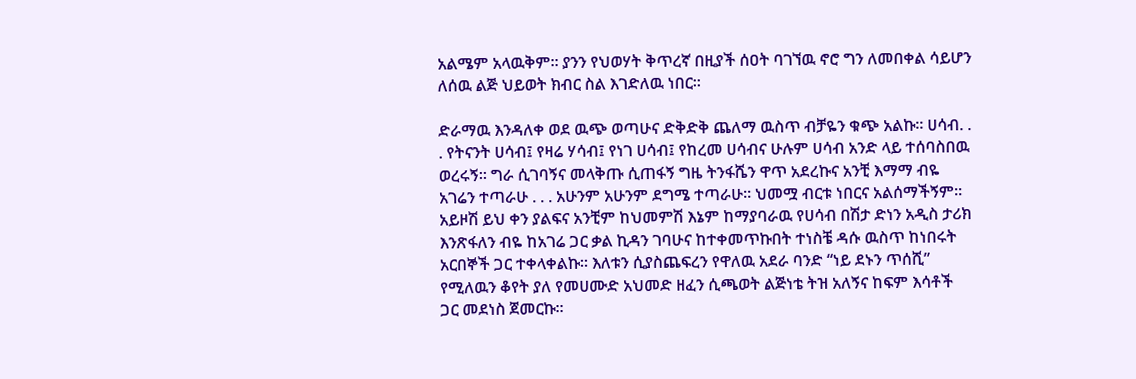አልሜም አላዉቅም። ያንን የህወሃት ቅጥረኛ በዚያች ሰዐት ባገኘዉ ኖሮ ግን ለመበቀል ሳይሆን ለሰዉ ልጅ ህይወት ክብር ስል እገድለዉ ነበር።

ድራማዉ እንዳለቀ ወደ ዉጭ ወጣሁና ድቅድቅ ጨለማ ዉስጥ ብቻዬን ቁጭ አልኩ። ሀሳብ. . . የትናንት ሀሳብ፤ የዛሬ ሃሳብ፤ የነገ ሀሳብ፤ የከረመ ሀሳብና ሁሉም ሀሳብ አንድ ላይ ተሰባስበዉ ወረሩኝ። ግራ ሲገባኝና መላቅጡ ሲጠፋኝ ግዜ ትንፋሼን ዋጥ አደረኩና አንቺ እማማ ብዬ አገሬን ተጣራሁ . . . አሁንም አሁንም ደግሜ ተጣራሁ። ህመሟ ብርቱ ነበርና አልሰማችኝም። አይዞሽ ይህ ቀን ያልፍና አንቺም ከህመምሽ እኔም ከማያባራዉ የሀሳብ በሽታ ድነን አዲስ ታሪክ እንጽፋለን ብዬ ከአገሬ ጋር ቃል ኪዳን ገባሁና ከተቀመጥኩበት ተነስቼ ዳሱ ዉስጥ ከነበሩት አርበኞች ጋር ተቀላቀልኩ። እለቱን ሲያስጨፍረን የዋለዉ አደራ ባንድ “ነይ ደኑን ጥሰሺ” የሚለዉን ቆየት ያለ የመሀሙድ አህመድ ዘፈን ሲጫወት ልጅነቴ ትዝ አለኝና ከፍም እሳቶች ጋር መደነስ ጀመርኩ።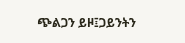ጭልጋን ይዞ፤ጋይንትን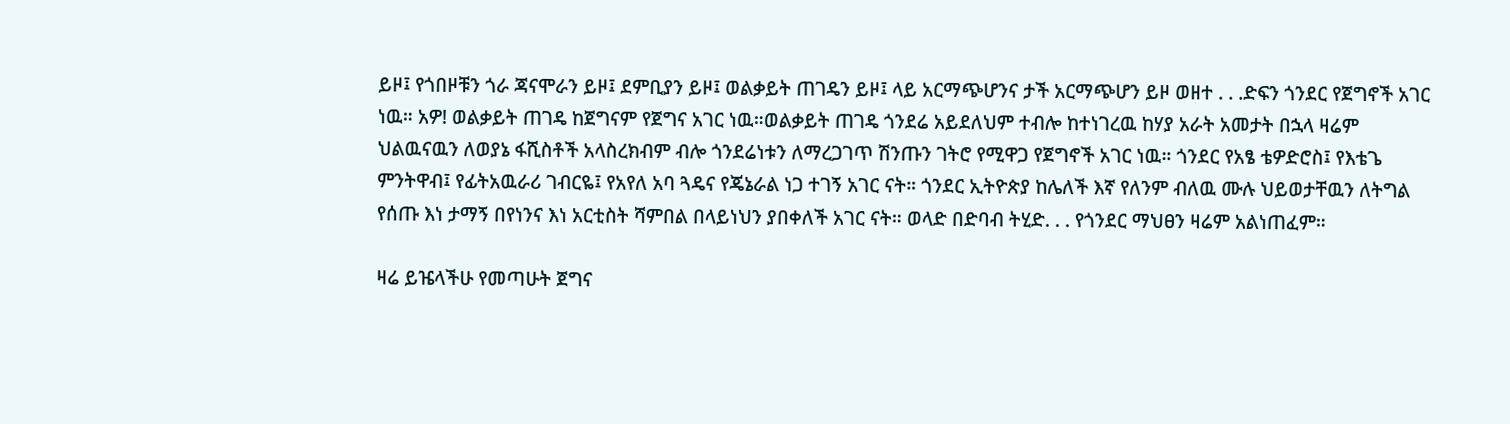ይዞ፤ የጎበዞቹን ጎራ ጃናሞራን ይዞ፤ ደምቢያን ይዞ፤ ወልቃይት ጠገዴን ይዞ፤ ላይ አርማጭሆንና ታች አርማጭሆን ይዞ ወዘተ . . .ድፍን ጎንደር የጀግኖች አገር ነዉ። አዎ! ወልቃይት ጠገዴ ከጀግናም የጀግና አገር ነዉ።ወልቃይት ጠገዴ ጎንደሬ አይደለህም ተብሎ ከተነገረዉ ከሃያ አራት አመታት በኋላ ዛሬም ህልዉናዉን ለወያኔ ፋሺስቶች አላስረክብም ብሎ ጎንደሬነቱን ለማረጋገጥ ሽንጡን ገትሮ የሚዋጋ የጀግኖች አገር ነዉ። ጎንደር የአፄ ቴዎድሮስ፤ የእቴጌ ምንትዋብ፤ የፊትአዉራሪ ገብርዬ፤ የአየለ አባ ጓዴና የጄኔራል ነጋ ተገኝ አገር ናት። ጎንደር ኢትዮጵያ ከሌለች እኛ የለንም ብለዉ ሙሉ ህይወታቸዉን ለትግል የሰጡ እነ ታማኝ በየነንና እነ አርቲስት ሻምበል በላይነህን ያበቀለች አገር ናት። ወላድ በድባብ ትሂድ. . . የጎንደር ማህፀን ዛሬም አልነጠፈም።

ዛሬ ይዤላችሁ የመጣሁት ጀግና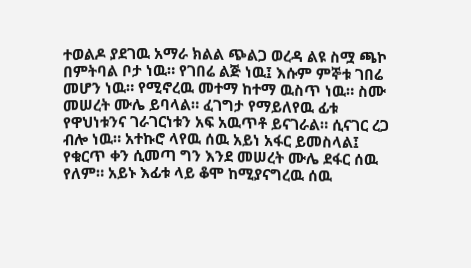ተወልዶ ያደገዉ አማራ ክልል ጭልጋ ወረዳ ልዩ ስሟ ጫኮ በምትባል ቦታ ነዉ። የገበሬ ልጅ ነዉ፤ እሱም ምኞቱ ገበሬ መሆን ነዉ። የሚኖረዉ መተማ ከተማ ዉስጥ ነዉ። ስሙ መሠረት ሙሌ ይባላል። ፈገግታ የማይለየዉ ፊቱ የዋህነቱንና ገራገርነቱን አፍ አዉጥቶ ይናገራል። ሲናገር ረጋ ብሎ ነዉ። አተኩሮ ላየዉ ሰዉ አይነ አፋር ይመስላል፤ የቁርጥ ቀን ሲመጣ ግን እንደ መሠረት ሙሌ ደፋር ሰዉ የለም። አይኑ እፊቱ ላይ ቆሞ ከሚያናግረዉ ሰዉ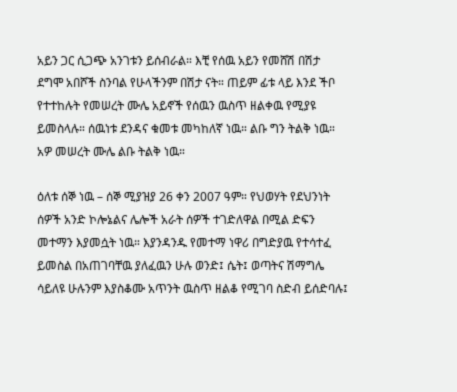አይን ጋር ሲጋጭ አንገቱን ይሰብራል። እቺ የሰዉ አይን የመሸሽ በሽታ ደግሞ አበሾች ስንባል የሁላችንም በሽታ ናት። ጠይም ፊቱ ላይ እንደ ችቦ የተተከሉት የመሠረት ሙሌ አይኖች የሰዉን ዉስጥ ዘልቀዉ የሚያዩ ይመስላሉ። ሰዉነቱ ደንዳና ቁመቱ መካከለኛ ነዉ። ልቡ ግን ትልቅ ነዉ። አዎ መሠረት ሙሌ ልቡ ትልቅ ነዉ።

ዕለቱ ሰኞ ነዉ – ሰኞ ሚያዝያ 26 ቀን 2007 ዓም። የህወሃት የደህንነት ሰዎች አንድ ኮሎኔልና ሌሎች አራት ሰዎች ተገድለዋል በሚል ድፍን መተማን እያመሷት ነዉ። እያንዳንዱ የመተማ ነዋሪ በግድያዉ የተሳተፈ ይመስል በአጠገባቸዉ ያለፈዉን ሁሉ ወንድ፤ ሴት፤ ወጣትና ሽማግሌ ሳይለዩ ሁሉንም እያስቆሙ አጥንት ዉስጥ ዘልቆ የሚገባ ስድብ ይሰድባሉ፤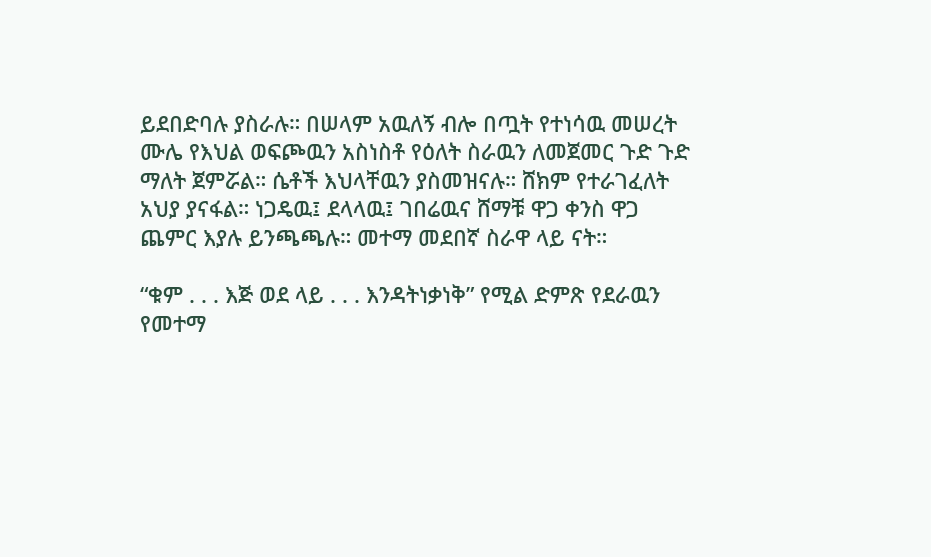ይደበድባሉ ያስራሉ። በሠላም አዉለኝ ብሎ በጧት የተነሳዉ መሠረት ሙሌ የእህል ወፍጮዉን አስነስቶ የዕለት ስራዉን ለመጀመር ጉድ ጉድ ማለት ጀምሯል። ሴቶች እህላቸዉን ያስመዝናሉ። ሸክም የተራገፈለት አህያ ያናፋል። ነጋዴዉ፤ ደላላዉ፤ ገበሬዉና ሸማቹ ዋጋ ቀንስ ዋጋ ጨምር እያሉ ይንጫጫሉ። መተማ መደበኛ ስራዋ ላይ ናት።

“ቁም . . . እጅ ወደ ላይ . . . እንዳትነቃነቅ” የሚል ድምጽ የደራዉን የመተማ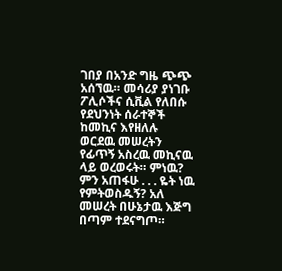ገበያ በአንድ ግዜ ጭጭ አሰኘዉ። መሳሪያ ያነገቡ ፖሊሶችና ሲቪል የለበሱ የደህንነት ሰራተኞች ከመኪና እየዘለሉ ወርደዉ መሠረትን የፊጥኝ አስረዉ መኪናዉ ላይ ወረወሩት። ምነዉ? ምን አጠፋሁ . . . ዬት ነዉ የምትወስዱኝ? አለ መሠረት በሁኔታዉ እጅግ በጣም ተደናግጦ።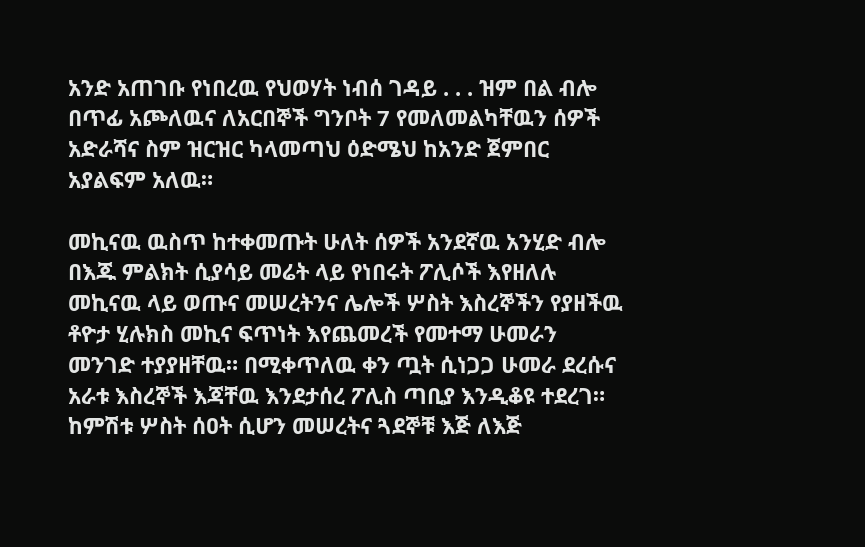አንድ አጠገቡ የነበረዉ የህወሃት ነብሰ ገዳይ . . . ዝም በል ብሎ በጥፊ አጮለዉና ለአርበኞች ግንቦት 7 የመለመልካቸዉን ሰዎች አድራሻና ስም ዝርዝር ካላመጣህ ዕድሜህ ከአንድ ጀምበር አያልፍም አለዉ።

መኪናዉ ዉስጥ ከተቀመጡት ሁለት ሰዎች አንደኛዉ አንሂድ ብሎ በእጁ ምልክት ሲያሳይ መሬት ላይ የነበሩት ፖሊሶች እየዘለሉ መኪናዉ ላይ ወጡና መሠረትንና ሌሎች ሦስት እስረኞችን የያዘችዉ ቶዮታ ሂሉክስ መኪና ፍጥነት እየጨመረች የመተማ ሁመራን መንገድ ተያያዘቸዉ። በሚቀጥለዉ ቀን ጧት ሲነጋጋ ሁመራ ደረሱና አራቱ እስረኞች እጃቸዉ እንደታሰረ ፖሊስ ጣቢያ እንዲቆዩ ተደረገ። ከምሽቱ ሦስት ሰዐት ሲሆን መሠረትና ጓደኞቹ እጅ ለእጅ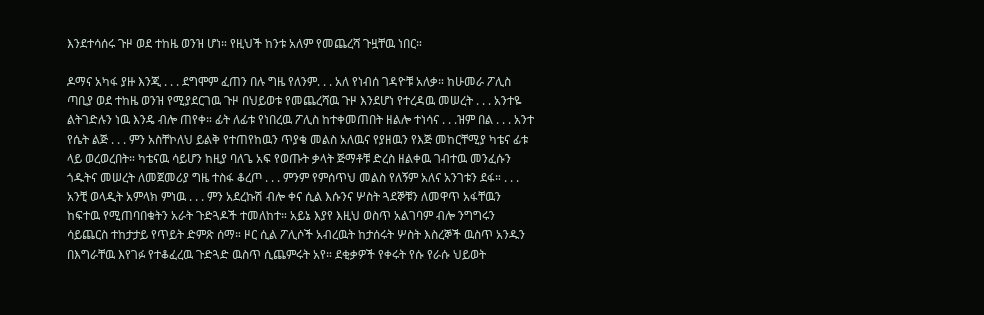እንደተሳሰሩ ጉዞ ወደ ተከዜ ወንዝ ሆነ። የዚህች ከንቱ አለም የመጨረሻ ጉዟቸዉ ነበር።

ዶማና አካፋ ያዙ እንጂ . . . ደግሞም ፈጠን በሉ ግዜ የለንም. . . አለ የነብሰ ገዳዮቹ አለቃ። ከሁመራ ፖሊስ ጣቢያ ወደ ተከዜ ወንዝ የሚያደርገዉ ጉዞ በህይወቱ የመጨረሻዉ ጉዞ እንደሆነ የተረዳዉ መሠረት . . . አንተዬ ልትገድሉን ነዉ እንዴ ብሎ ጠየቀ። ፊት ለፊቱ የነበረዉ ፖሊስ ከተቀመጠበት ዘልሎ ተነሳና . . .ዝም በል . . . አንተ የሴት ልጅ . . . ምን አስቸኮለህ ይልቅ የተጠየከዉን ጥያቄ መልስ አለዉና የያዘዉን የእጅ መከርቸሚያ ካቴና ፊቱ ላይ ወረወረበት። ካቴናዉ ሳይሆን ከዚያ ባለጌ አፍ የወጡት ቃላት ጅማቶቹ ድረስ ዘልቀዉ ገብተዉ መንፈሱን ጎዱትና መሠረት ለመጀመሪያ ግዜ ተስፋ ቆረጦ . . . ምንም የምሰጥህ መልስ የለኝም አለና አንገቱን ደፋ። . . . አንቺ ወላዲት አምላክ ምነዉ . . . ምን አደረኩሽ ብሎ ቀና ሲል እሱንና ሦስት ጓደኞቹን ለመዋጥ አፋቸዉን ከፍተዉ የሚጠባበቁትን አራት ጉድጓዶች ተመለከተ። አይኔ እያየ እዚህ ወስጥ አልገባም ብሎ ንግግሩን ሳይጨርስ ተከታታይ የጥይት ድምጽ ሰማ። ዞር ሲል ፖሊሶች አብረዉት ከታሰሩት ሦስት እስረኞች ዉስጥ አንዱን በእግራቸዉ እየገፉ የተቆፈረዉ ጉድጓድ ዉስጥ ሲጨምሩት አየ። ደቂቃዎች የቀሩት የሱ የራሱ ህይወት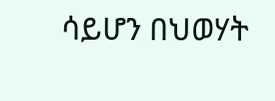ሳይሆን በህወሃት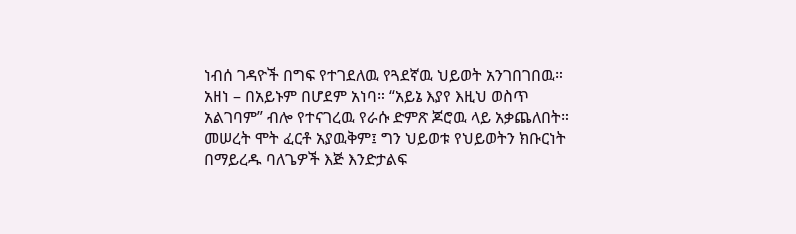ነብሰ ገዳዮች በግፍ የተገደለዉ የጓደኛዉ ህይወት አንገበገበዉ። አዘነ – በአይኑም በሆደም አነባ። “አይኔ እያየ እዚህ ወስጥ አልገባም” ብሎ የተናገረዉ የራሱ ድምጽ ጆሮዉ ላይ አቃጨለበት። መሠረት ሞት ፈርቶ አያዉቅም፤ ግን ህይወቱ የህይወትን ክቡርነት በማይረዱ ባለጌዎች እጅ እንድታልፍ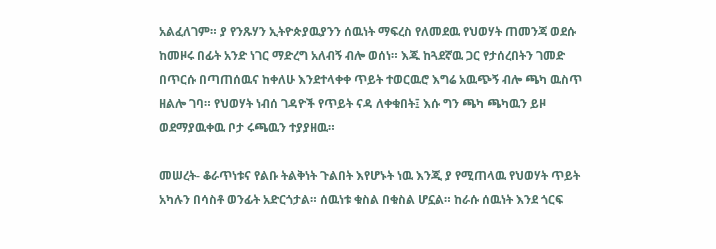አልፈለገም። ያ የንጹሃን ኢትዮጵያዉያንን ሰዉነት ማፍረስ የለመደዉ የህወሃት ጠመንጃ ወደሱ ከመዞሩ በፊት አንድ ነገር ማድረግ አለብኝ ብሎ ወሰነ። እጁ ከጓደኛዉ ጋር የታሰረበትን ገመድ በጥርሱ በጣጠሰዉና ከቀለሁ እንደተላቀቀ ጥይት ተወርዉሮ እግሬ አዉጭኝ ብሎ ጫካ ዉስጥ ዘልሎ ገባ። የህወሃት ነብሰ ገዳዮች የጥይት ናዳ ለቀቁበት፤ እሱ ግን ጫካ ጫካዉን ይዞ ወደማያዉቀዉ ቦታ ሩጫዉን ተያያዘዉ።

መሠረት- ቆራጥነቱና የልቡ ትልቅነት ጉልበት እየሆኑት ነዉ እንጂ ያ የሚጠላዉ የህወሃት ጥይት አካሉን በሳስቶ ወንፊት አድርጎታል። ሰዉነቱ ቁስል በቁስል ሆኗል። ከራሱ ሰዉነት እንደ ጎርፍ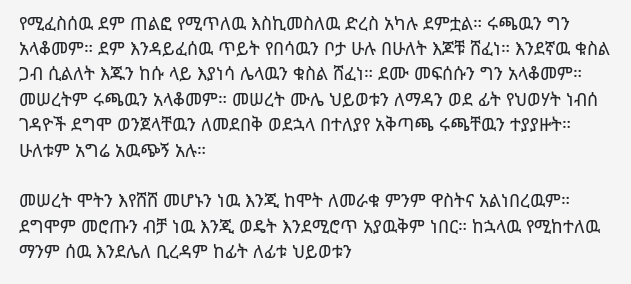የሚፈስሰዉ ደም ጠልፎ የሚጥለዉ እስኪመስለዉ ድረስ አካሉ ደምቷል። ሩጫዉን ግን አላቆመም። ደም እንዳይፈሰዉ ጥይት የበሳዉን ቦታ ሁሉ በሁለት እጆቹ ሸፈነ። እንደኛዉ ቁስል ጋብ ሲልለት እጁን ከሱ ላይ እያነሳ ሌላዉን ቁስል ሸፈነ። ደሙ መፍሰሱን ግን አላቆመም። መሠረትም ሩጫዉን አላቆመም። መሠረት ሙሌ ህይወቱን ለማዳን ወደ ፊት የህወሃት ነብሰ ገዳዮች ደግሞ ወንጀላቸዉን ለመደበቅ ወደኋላ በተለያየ አቅጣጫ ሩጫቸዉን ተያያዙት። ሁለቱም አግሬ አዉጭኝ አሉ።

መሠረት ሞትን እየሸሸ መሆኑን ነዉ እንጂ ከሞት ለመራቁ ምንም ዋስትና አልነበረዉም። ደግሞም መሮጡን ብቻ ነዉ እንጂ ወዴት እንደሚሮጥ አያዉቅም ነበር። ከኋላዉ የሚከተለዉ ማንም ሰዉ እንደሌለ ቢረዳም ከፊት ለፊቱ ህይወቱን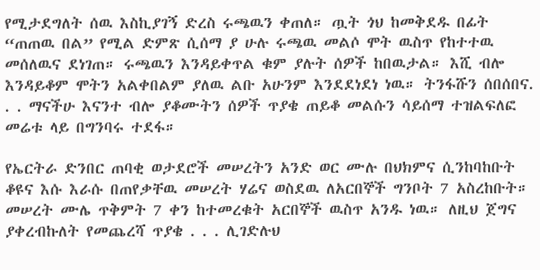የሚታደግለት ሰዉ እስኪያገኝ ድረስ ሩጫዉን ቀጠለ። ጧት ጎህ ከመቅደዱ በፊት “ጠጠዉ በል” የሚል ድምጽ ሲሰማ ያ ሁሉ ሩጫዉ መልሶ ሞት ዉስጥ የከተተዉ መሰለዉና ደነገጠ። ሩጫዉን እንዳይቀጥል ቁም ያሉት ሰዎች ከበዉታል። እሺ ብሎ እንዳይቆም ሞትን አልቀበልም ያለዉ ልቡ አሁንም እንደደነደነ ነዉ። ትንፋሹን ሰበሰበና. . . ማናችሁ እናንተ ብሎ ያቆሙትን ሰዎች ጥያቄ ጠይቆ መልሱን ሳይሰማ ተዝልፍለፎ መሬቱ ላይ በግንባሩ ተደፋ።

የኤርትራ ድንበር ጠባቂ ወታደሮች መሠረትን አንድ ወር ሙሉ በህክምና ሲንከባከቡት ቆዩና እሱ እራሱ በጠየቃቸዉ መሠረት ሃሬና ወስደዉ ለአርበኞች ግንቦት 7 አስረከቡት። መሠረት ሙሌ ጥቅምት 7 ቀን ከተመረቁት አርበኞች ዉስጥ አንዱ ነዉ። ለዚህ ጀግና ያቀረብኩለት የመጨረሻ ጥያቄ . . . ሊገድሉህ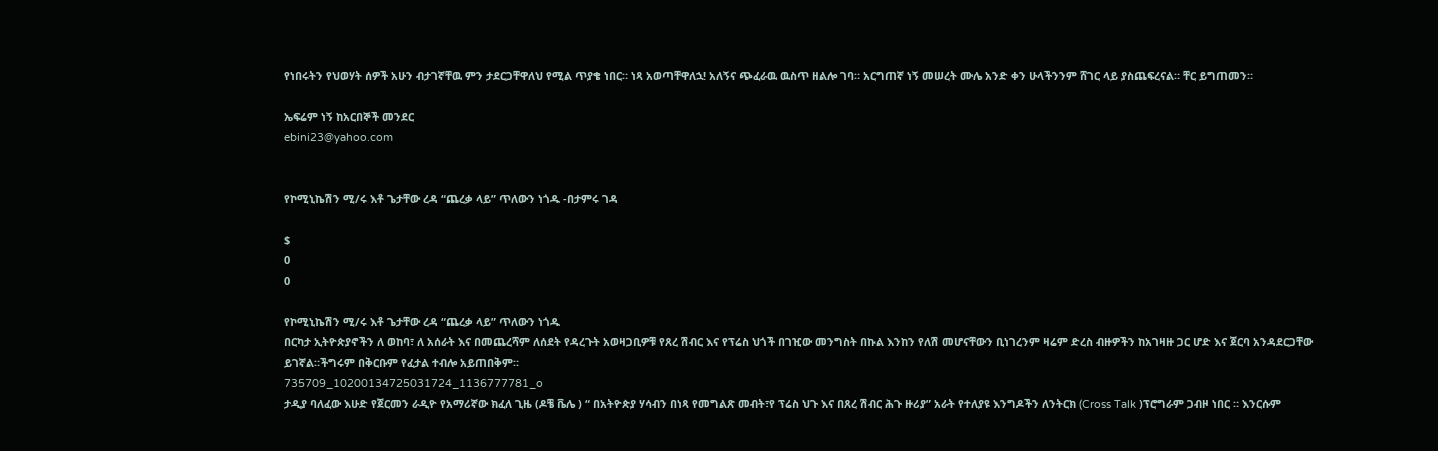የነበሩትን የህወሃት ሰዎች አሁን ብታገኛቸዉ ምን ታደርጋቸዋለህ የሚል ጥያቄ ነበር። ነጻ አወጣቸዋለኋ! አለኝና ጭፈራዉ ዉስጥ ዘልሎ ገባ። አርግጠኛ ነኝ መሠረት ሙሌ አንድ ቀን ሁላችንንም ሸገር ላይ ያስጨፍረናል። ቸር ይግጠመን።

ኤፍሬም ነኝ ከአርበኞች መንደር
ebini23@yahoo.com


የኮሚኒኬሽን ሚ/ሩ እቶ ጌታቸው ረዳ “ጨረቃ ላይ” ጥለውን ነጎዱ -በታምሩ ገዳ

$
0
0

የኮሚኒኬሽን ሚ/ሩ እቶ ጌታቸው ረዳ “ጨረቃ ላይ” ጥለውን ነጎዱ
በርካታ ኢትዮጵያኖችን ለ ወከባ፣ ለ አሰራት እና በመጨረሻም ለሰደት የዳረጉት አወዛጋቢዎቹ የጸረ ሽብር እና የፕሬስ ህጎች በገዢው መንግስት በኩል እንከን የለሽ መሆናቸውን ቢነገረንም ዛሬም ድረስ ብዙዎችን ከአገዛዙ ጋር ሆድ እና ጀርባ አንዳደርጋቸው ይገኛል።ችግሩም በቅርቡም የፈታል ተብሎ አይጠበቅም።
735709_10200134725031724_1136777781_o
ታዲያ ባለፈው እሁድ የጀርመን ራዲዮ የአማሪኛው ክፈለ ጊዜ (ዶቼ ቬሌ ) “ በአትዮጵያ ሃሳብን በነጻ የመግልጽ መብት፣የ ፕሬስ ህጉ እና በጸረ ሽብር ሕጉ ዙሪያ” አራት የተለያዩ እንግዶችን ለንትርክ (Cross Talk )ፕሮግራም ጋብዞ ነበር ። እንርሱም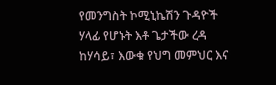የመንግስት ኮሚኒኬሽን ጉዳዮች ሃላፊ የሆኑት እቶ ጌታችው ረዳ ከሃሳይ፣ እውቁ የህግ መምህር እና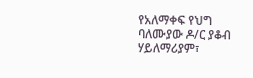የአለማቀፍ የህግ ባለሙያው ዶ/ር ያቆብ ሃይለማሪያም፣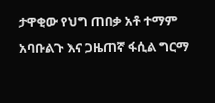ታዋቂው የህግ ጠበቃ አቶ ተማም አባቡልጉ እና ጋዜጠኛ ፋሲል ግርማ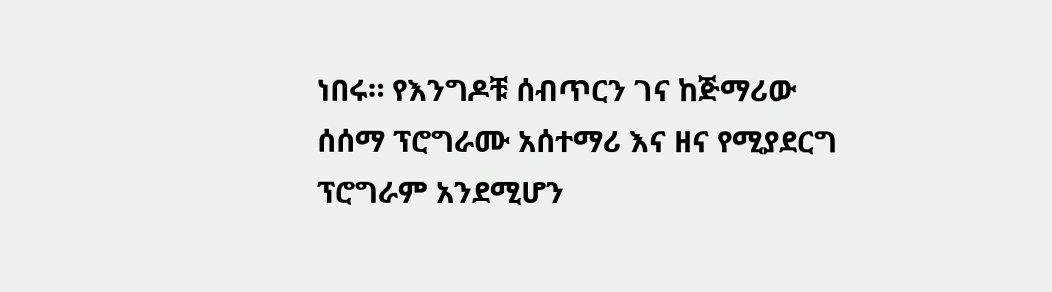ነበሩ። የእንግዶቹ ሰብጥርን ገና ከጅማሪው ሰሰማ ፕሮግራሙ አሰተማሪ እና ዘና የሚያደርግ ፕሮግራም አንደሚሆን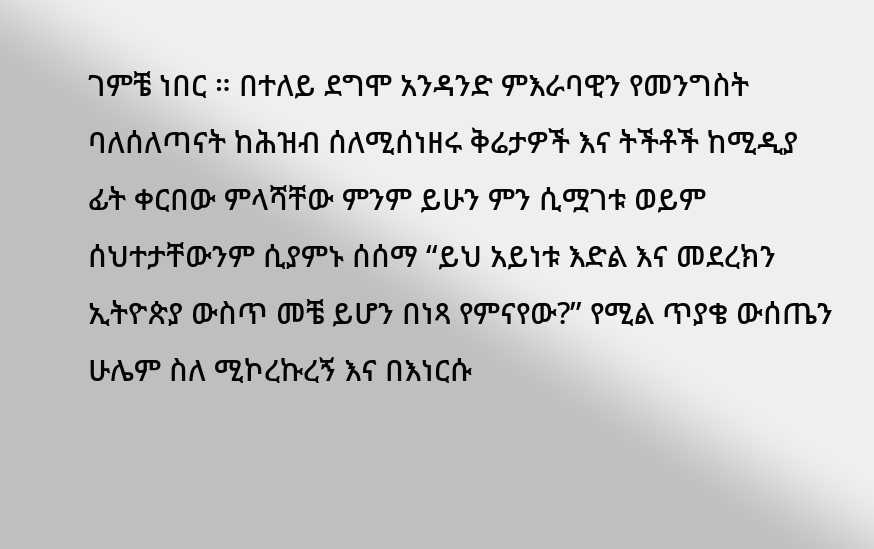ገምቼ ነበር ። በተለይ ደግሞ አንዳንድ ምእራባዊን የመንግስት ባለሰለጣናት ከሕዝብ ሰለሚሰነዘሩ ቅሬታዎች እና ትችቶች ከሚዲያ ፊት ቀርበው ምላሻቸው ምንም ይሁን ምን ሲሟገቱ ወይም ሰህተታቸውንም ሲያምኑ ሰሰማ “ይህ አይነቱ እድል እና መደረክን ኢትዮጵያ ውስጥ መቼ ይሆን በነጻ የምናየው?” የሚል ጥያቄ ውሰጤን ሁሌም ስለ ሚኮረኩረኝ እና በእነርሱ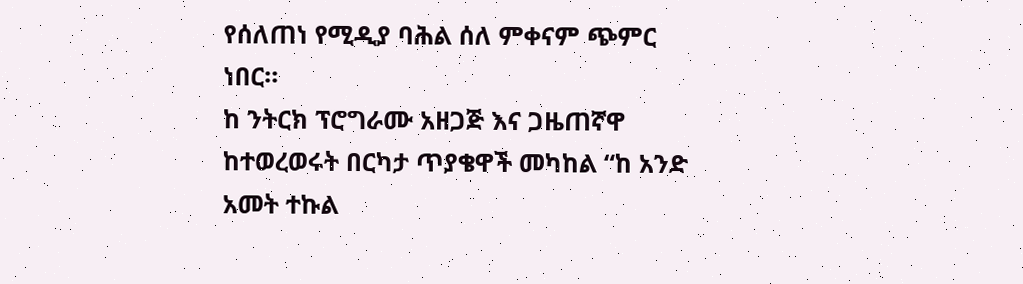የሰለጠነ የሚዲያ ባሕል ሰለ ምቀናም ጭምር ነበር።
ከ ንትርክ ፕሮግራሙ አዘጋጅ እና ጋዜጠኛዋ ከተወረወሩት በርካታ ጥያቄዋች መካከል “ከ አንድ አመት ተኩል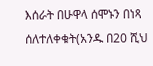እሰራት በሁዋላ ሰሞኑን በነጻ ሰለተለቀቁት(አንዱ በ20 ሺህ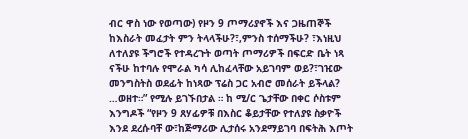ብር ዋስ ነው የወጣው) የዞን 9 ጦማሪያኖች እና ጋዜጠኞች ከእስራት መፈታት ምን ትላላችሁ?፣,ምንስ ተሰማችሁ? ፣እነዚህ ለተለያዩ ችግሮች የተዳረጉት ወጣት ጦማሪዎች በፍርድ ቤት ነጻ ናችሁ ከተባሉ የሞራል ካሳ ሊከፈላቸው አይገባም ወይ?፣ገዢው መንግስትስ ወደፊት ከነጻው ፕሬስ ጋር አብሮ መሰራት ይችላል? …ወዘተ።” የሚሉ ይገኙበታል ። ከ ሚ/ር ጌታቸው በቀር ሶስቱም እንግዶች “የዞን 9 ጸሃፊዎቹ በእስር ቆይታቸው የተለያዩ ስቃዮች እንደ ደረሱባቸ ው፣ከጅማሪው ሊታሰሩ አንደማይገባ በፍትሕ እጦት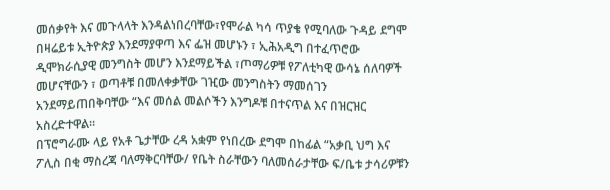መሰቃየት እና መጉላላት እንዳልነበረባቸው፣የሞራል ካሳ ጥያቄ የሚባለው ጉዳይ ደግሞ በዛሬይቱ ኢትዮጵያ እንደማያዋጣ እና ፌዝ መሆኑን ፣ ኢሕአዲግ በተፈጥሮው ዲሞክራሲያዊ መንግስት መሆን እንደማይችል ፣ጦማሪዎቹ የፖለቲካዊ ውሳኔ ሰለባዎች መሆናቸውን ፣ ወጣቶቹ በመለቀቃቸው ገዢው መንግስትን ማመሰገን አንደማይጠበቅባቸው “እና መሰል መልሶችን እንግዶቹ በተናጥል እና በዝርዝር አስረድተዋል።
በፕሮግራሙ ላይ የአቶ ጌታቸው ረዳ አቋም የነበረው ደግሞ በከፊል “አቃቢ ህግ እና ፖሊስ በቂ ማስረጃ ባለማቅርባቸው/ የቤት ስራቸውን ባለመሰራታቸው ፍ/ቤቱ ታሳሪዎቹን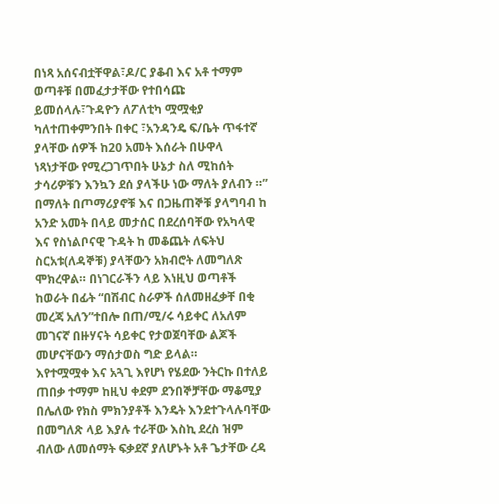በነጻ አሰናብቷቸዋል፣ዶ/ር ያቆብ እና አቶ ተማም ወጣቶቹ በመፈታታቸው የተበሳጩ ይመሰላሉ፣ጉዳዮን ለፖለቲካ ሟሟቂያ ካለተጠቀምንበት በቀር ፣አንዳንዴ ፍ/ቤት ጥፋተኛ ያላቸው ሰዎች ከ20 አመት እሰራት በሁዋላ ነጻነታቸው የሚረጋገጥበት ሁኔታ ስለ ሚከሰት ታሳሪዎቹን እንኳን ደሰ ያላችሁ ነው ማለት ያለብን ።” በማለት በጦማሪያኖቹ እና በጋዜጠኞቹ ያላግባብ ከ አንድ አመት በላይ መታሰር በደረሰባቸው የአካላዊ እና የስነልቦናዊ ጉዳት ከ መቆጨት ለፍትህ ስርአቱ(ለዳኞቹ) ያላቸውን አክብሮት ለመግለጽ ሞክረዋል። በነገርራችን ላይ እነዚህ ወጣቶች ከወራት በፊት “በሽብር ስራዎች ሰለመዘፈቃቸ በቂ መረጃ አለን”ተበሎ በጠ/ሚ/ሩ ሳይቀር ለአለም መገናኛ በዙሃናት ሳይቀር የታወጀባቸው ልጆች መሆናቸውን ማሰታወስ ግድ ይላል።
እየተሟሟቀ እና አጓጊ እየሆነ የሄደው ንትርኩ በተለይ ጠበቃ ተማም ከዚህ ቀደም ደንበኞቻቸው ማቆሚያ በሌለው የክስ ምክንያቶች እንዴት እንደተጉላሉባቸው በመግለጽ ላይ እያሉ ተራቸው እስኪ ደረስ ዝም ብለው ለመሰማት ፍቃደኛ ያለሆኑት አቶ ጌታቸው ረዳ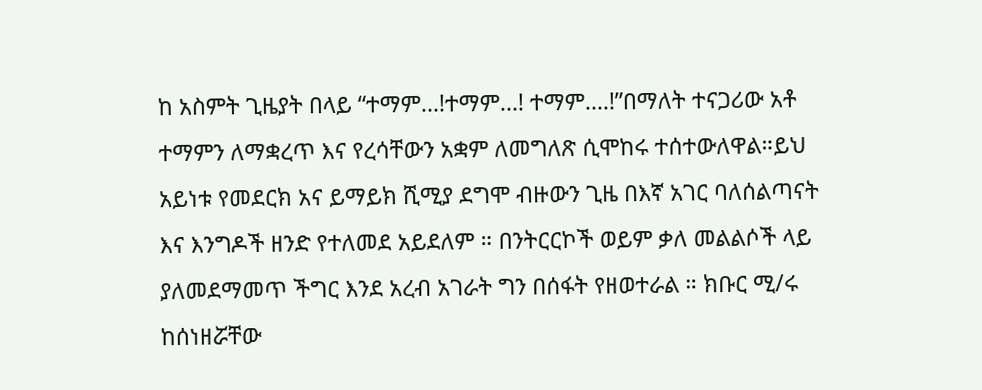ከ አስምት ጊዜያት በላይ “ተማም…!ተማም…! ተማም….!”በማለት ተናጋሪው አቶ ተማምን ለማቋረጥ እና የረሳቸውን አቋም ለመግለጽ ሲሞከሩ ተሰተውለዋል።ይህ አይነቱ የመደርክ አና ይማይክ ሺሚያ ደግሞ ብዙውን ጊዜ በእኛ አገር ባለሰልጣናት እና እንግዶች ዘንድ የተለመደ አይደለም ። በንትርርኮች ወይም ቃለ መልልሶች ላይ ያለመደማመጥ ችግር እንደ አረብ አገራት ግን በሰፋት የዘወተራል ። ክቡር ሚ/ሩ ከሰነዘሯቸው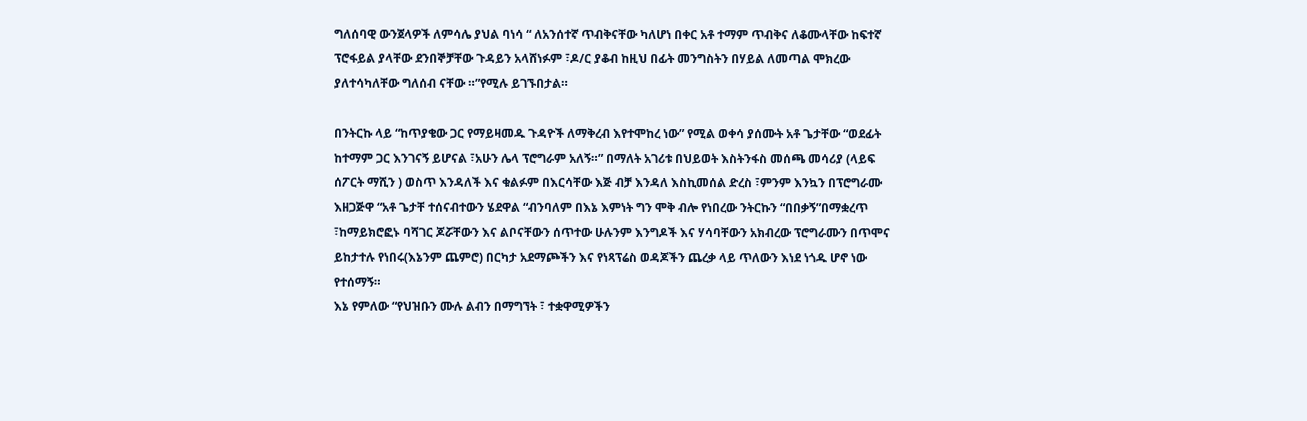ግለሰባዊ ውንጀላዎች ለምሳሌ ያህል ባነሳ “ ለአንሰተኛ ጥብቅናቸው ካለሆነ በቀር አቶ ተማም ጥብቅና ለቆሙላቸው ከፍተኛ ፕሮፋይል ያላቸው ደንበኞቻቸው ጉዳይን አላሸነፉም ፣ዶ/ር ያቆብ ከዚህ በፊት መንግስትን በሃይል ለመጣል ሞክረው ያለተሳካለቸው ግለሰብ ናቸው ።”የሚሉ ይገኙበታል።

በንትርኩ ላይ “ከጥያቄው ጋር የማይዛመዱ ጉዳዮች ለማቅረብ እየተሞከረ ነው” የሚል ወቀሳ ያሰሙት አቶ ጌታቸው “ወደፊት ከተማም ጋር እንገናኝ ይሆናል ፣አሁን ሌላ ፕሮግራም አለኝ።” በማለት አገሪቱ በህይወት እስትንፋስ መሰጫ መሳሪያ (ላይፍ ሰፖርት ማሺን ) ወስጥ እንዳለች እና ቁልፉም በእርሳቸው እጅ ብቻ እንዳለ እስኪመሰል ድረስ ፣ምንም እንኳን በፕሮግራሙ እዘጋጅዋ “አቶ ጌታቸ ተሰናብተውን ሄደዋል “ብንባለም በእኔ እምነት ግን ሞቅ ብሎ የነበረው ንትርኩን “በበቃኝ”በማቋረጥ ፣ከማይክሮፎኑ ባሻገር ጆሯቸውን እና ልቦናቸውን ሰጥተው ሁሉንም እንግዶች እና ሃሳባቸውን አክብረው ፕሮግራሙን በጥሞና ይከታተሉ የነበሩ(እኔንም ጨምሮ) በርካታ አደማጮችን እና የነጻፕሬስ ወዳጆችን ጨረቃ ላይ ጥለውን እነደ ነጎዱ ሆኖ ነው የተሰማኝ።
እኔ የምለው “የህዝቡን ሙሉ ልብን በማግኘት ፣ ተቋዋሚዎችን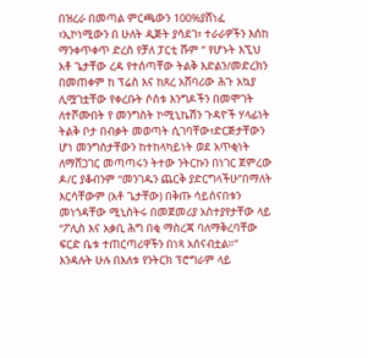በዝረራ በመጣል ምርጫውን 100%ያሸነፈ ፣ኢኮነሚውን በ ሁለት ዲጅት ያሳደገ፣ ተራራዎችን እሰከ ማንቀጥቀጥ ድረስ የቻለ ፓርቲ ሹም ” የሆኑት እኚህ አቶ ጌታቸው ረዳ የተሰጣቸው ትልቅ እድልን/መድረክን በመጠቀም ከ ፕሬስ እና ከጸረ አሸባሪው ሕጉ አኳያ ሊሟገቷቸው የቀረቡት ሶሰቱ እንግዶችን በመሞገት ለተሾሙበት የ መንግስት ኮሚኒኬሽን ጉዳዮች ሃላፊነት ትልቅ ቦታ በብቃት መወጣት ሲገባቸው፣ድርጅታቸውን ሆነ መንግስታቸውን ከተከላካይነት ወደ አጥቂነት ለማሸጋገር መጣጣሩን ትተው ንትርኩን በነገር ጀምረው ዶ/ር ያቆብንም “መንገዱን ጨርቅ ያድርግላችሁ”በማለት እርሳቸውም (አቶ ጌታቸው) በቅጡ ሳይሰናበቱን መነጎዳቸው ሚኒስትሩ በመጀመሪያ አስተያየታቸው ላይ “ፖሊስ እና አቃቢ ሕግ በቂ ማስረጃ ባለማቅረባቸው ፍርድ ቤቱ ተጠርጣሪዋችን በነጻ አሰናብቷል።” እንዳሉት ሁሉ በእለቱ የንትርክ ፕሮግራም ላይ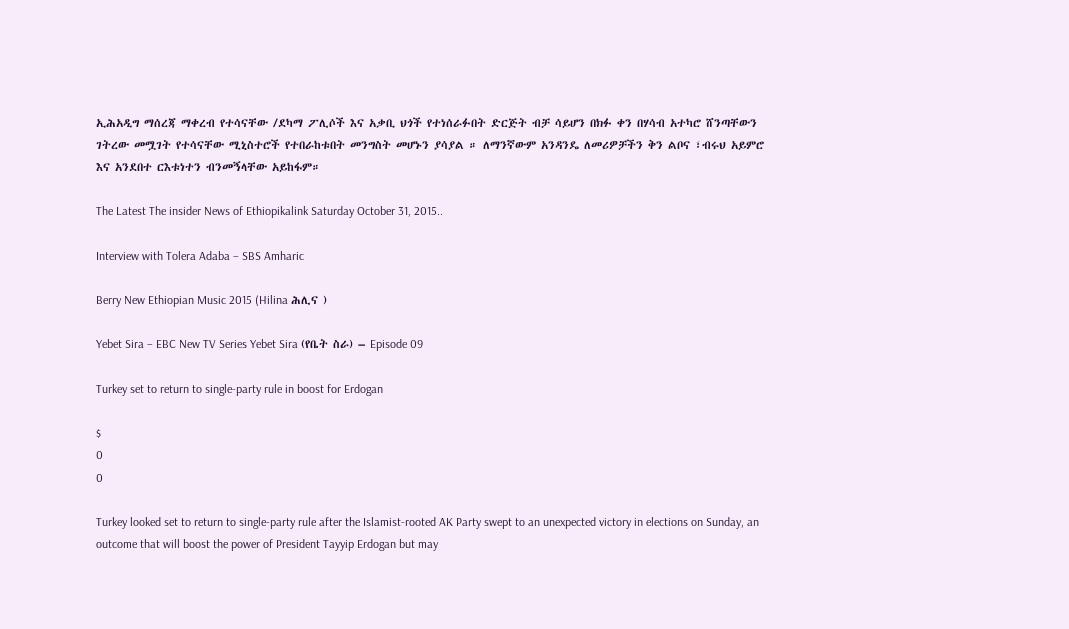ኢሕአዲግ ማሰረጃ ማቀረብ የተሳናቸው /ደካማ ፖሊሶች እና አቃቢ ህጎች የተነሰራፉበት ድርጅት ብቻ ሳይሆን በክፉ ቀን በሃሳብ አተካሮ ሸንጣቸውን ገትረው መሟገት የተሳናቸው ሚኒስተሮች የተበራከቱበት መንግስት መሆኑን ያሳያል ። ለማንኛውም አንዳንዴ ለመሪዎቻችን ቅን ልቦና ፣ብሩህ አይምሮ እና አንደበተ ርእቱነተን ብንመኝላቸው አይከፋም።

The Latest The insider News of Ethiopikalink Saturday October 31, 2015..

Interview with Tolera Adaba – SBS Amharic

Berry New Ethiopian Music 2015 (Hilina ሕሊና )

Yebet Sira – EBC New TV Series Yebet Sira (የቤት ስራ) – Episode 09

Turkey set to return to single-party rule in boost for Erdogan

$
0
0

Turkey looked set to return to single-party rule after the Islamist-rooted AK Party swept to an unexpected victory in elections on Sunday, an outcome that will boost the power of President Tayyip Erdogan but may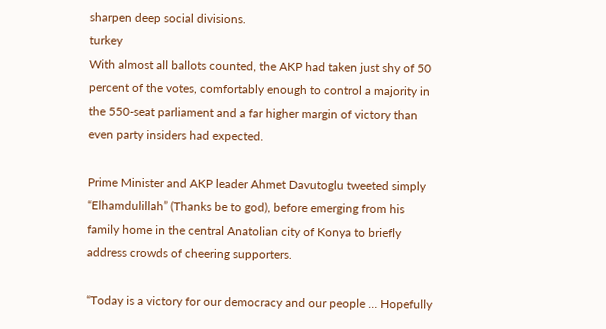sharpen deep social divisions.
turkey
With almost all ballots counted, the AKP had taken just shy of 50 percent of the votes, comfortably enough to control a majority in the 550-seat parliament and a far higher margin of victory than even party insiders had expected.

Prime Minister and AKP leader Ahmet Davutoglu tweeted simply “Elhamdulillah” (Thanks be to god), before emerging from his family home in the central Anatolian city of Konya to briefly address crowds of cheering supporters.

“Today is a victory for our democracy and our people … Hopefully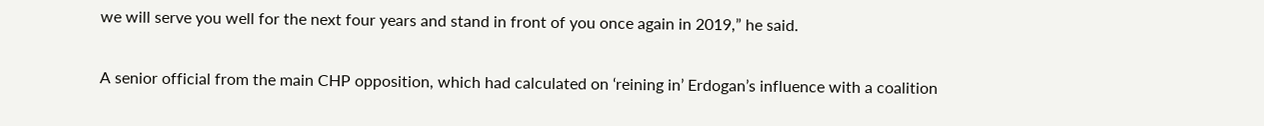we will serve you well for the next four years and stand in front of you once again in 2019,” he said.

A senior official from the main CHP opposition, which had calculated on ‘reining in’ Erdogan’s influence with a coalition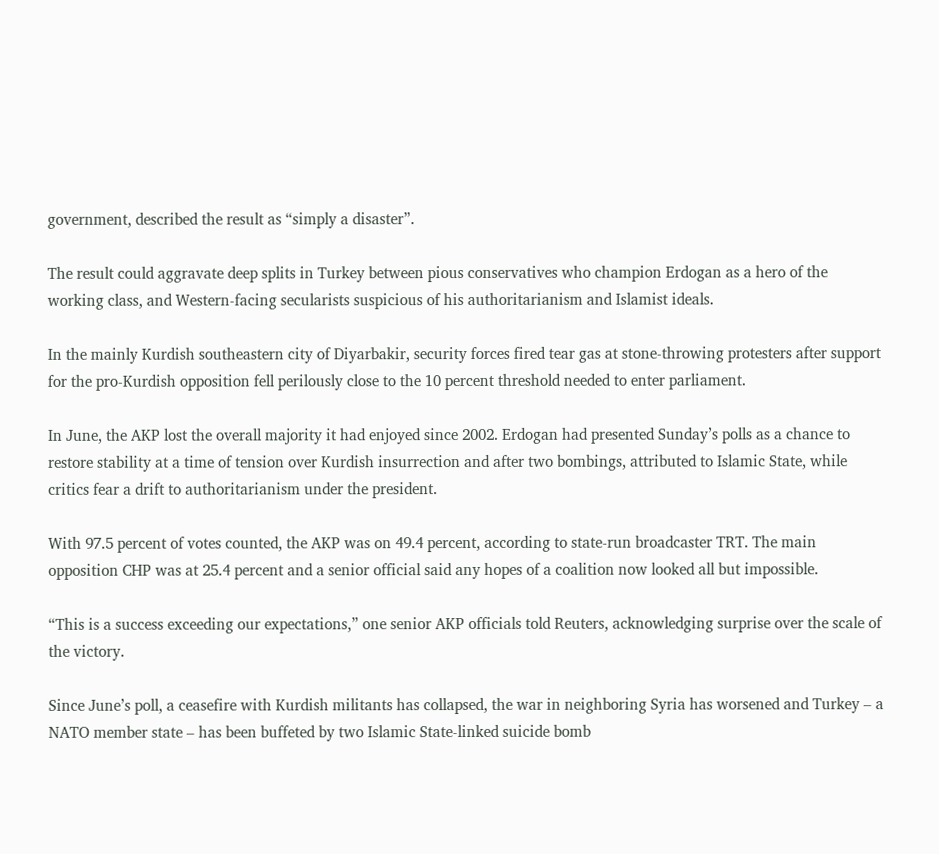government, described the result as “simply a disaster”.

The result could aggravate deep splits in Turkey between pious conservatives who champion Erdogan as a hero of the working class, and Western-facing secularists suspicious of his authoritarianism and Islamist ideals.

In the mainly Kurdish southeastern city of Diyarbakir, security forces fired tear gas at stone-throwing protesters after support for the pro-Kurdish opposition fell perilously close to the 10 percent threshold needed to enter parliament.

In June, the AKP lost the overall majority it had enjoyed since 2002. Erdogan had presented Sunday’s polls as a chance to restore stability at a time of tension over Kurdish insurrection and after two bombings, attributed to Islamic State, while critics fear a drift to authoritarianism under the president.

With 97.5 percent of votes counted, the AKP was on 49.4 percent, according to state-run broadcaster TRT. The main opposition CHP was at 25.4 percent and a senior official said any hopes of a coalition now looked all but impossible.

“This is a success exceeding our expectations,” one senior AKP officials told Reuters, acknowledging surprise over the scale of the victory.

Since June’s poll, a ceasefire with Kurdish militants has collapsed, the war in neighboring Syria has worsened and Turkey – a NATO member state – has been buffeted by two Islamic State-linked suicide bomb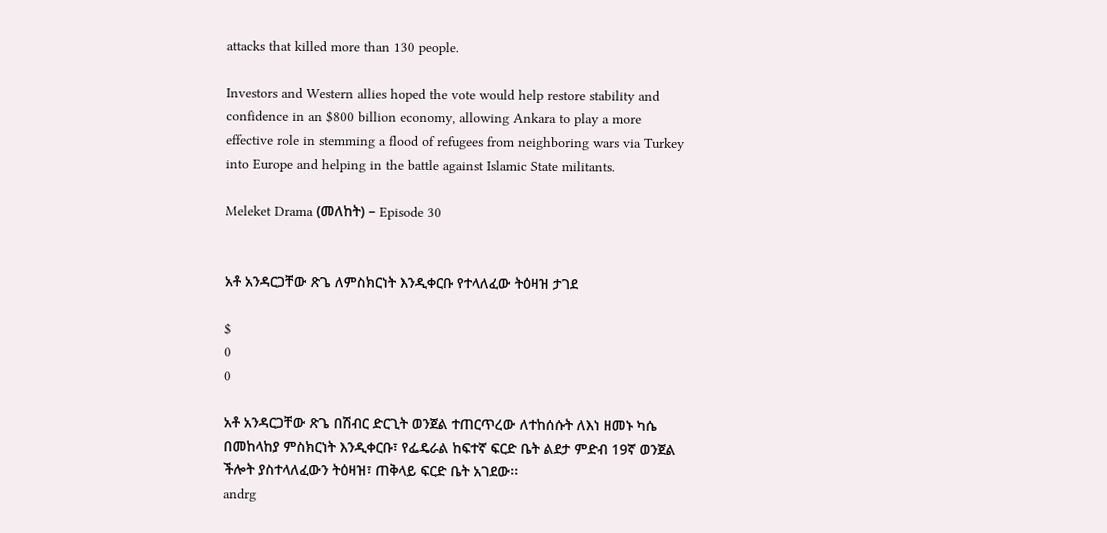attacks that killed more than 130 people.

Investors and Western allies hoped the vote would help restore stability and confidence in an $800 billion economy, allowing Ankara to play a more effective role in stemming a flood of refugees from neighboring wars via Turkey into Europe and helping in the battle against Islamic State militants.

Meleket Drama (መለከት) – Episode 30


አቶ አንዳርጋቸው ጽጌ ለምስክርነት እንዲቀርቡ የተላለፈው ትዕዛዝ ታገደ

$
0
0

አቶ አንዳርጋቸው ጽጌ በሽብር ድርጊት ወንጀል ተጠርጥረው ለተከሰሱት ለእነ ዘመኑ ካሴ በመከላከያ ምስክርነት እንዲቀርቡ፣ የፌዴራል ከፍተኛ ፍርድ ቤት ልደታ ምድብ 19ኛ ወንጀል ችሎት ያስተላለፈውን ትዕዛዝ፣ ጠቅላይ ፍርድ ቤት አገደው፡፡
andrg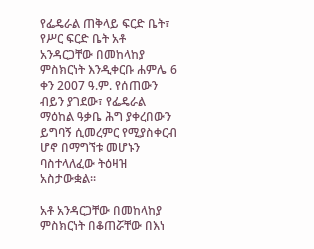የፌዴራል ጠቅላይ ፍርድ ቤት፣ የሥር ፍርድ ቤት አቶ አንዳርጋቸው በመከላከያ ምስክርነት እንዲቀርቡ ሐምሌ 6 ቀን 2007 ዓ.ም. የሰጠውን ብይን ያገደው፣ የፌዴራል ማዕከል ዓቃቤ ሕግ ያቀረበውን ይግባኝ ሲመረምር የሚያስቀርብ ሆኖ በማግኘቱ መሆኑን ባስተላለፈው ትዕዛዝ አስታውቋል፡፡

አቶ አንዳርጋቸው በመከላከያ ምስክርነት በቆጠሯቸው በእነ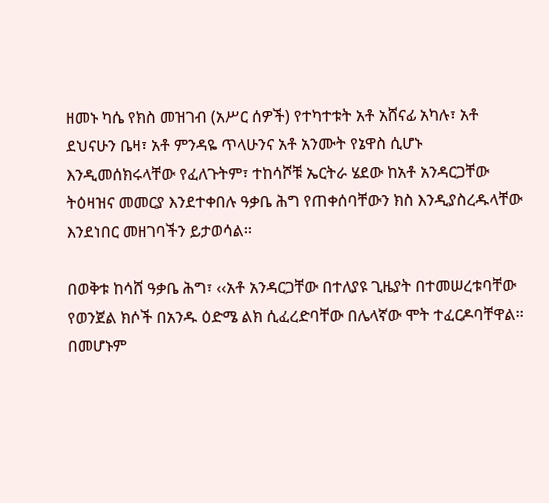ዘመኑ ካሴ የክስ መዝገብ (አሥር ሰዎች) የተካተቱት አቶ አሸናፊ አካሉ፣ አቶ ደህናሁን ቤዛ፣ አቶ ምንዳዬ ጥላሁንና አቶ አንሙት የኔዋስ ሲሆኑ እንዲመሰክሩላቸው የፈለጉትም፣ ተከሳሾቹ ኤርትራ ሄደው ከአቶ አንዳርጋቸው ትዕዛዝና መመርያ እንደተቀበሉ ዓቃቤ ሕግ የጠቀሰባቸውን ክስ እንዲያስረዱላቸው እንደነበር መዘገባችን ይታወሳል፡፡

በወቅቱ ከሳሸ ዓቃቤ ሕግ፣ ‹‹አቶ አንዳርጋቸው በተለያዩ ጊዜያት በተመሠረቱባቸው የወንጀል ክሶች በአንዱ ዕድሜ ልክ ሲፈረድባቸው በሌላኛው ሞት ተፈርዶባቸዋል፡፡ በመሆኑም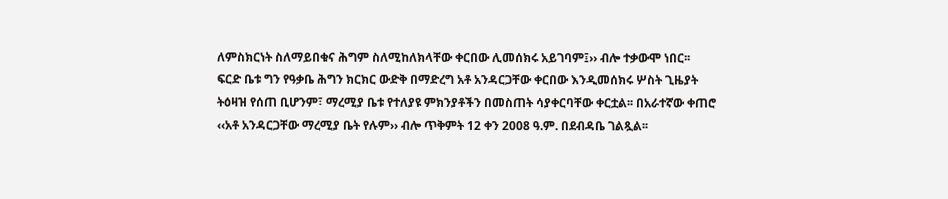ለምስክርነት ስለማይበቁና ሕግም ስለሚከለክላቸው ቀርበው ሊመሰክሩ አይገባም፤›› ብሎ ተቃውሞ ነበር፡፡ ፍርድ ቤቱ ግን የዓቃቤ ሕግን ክርክር ውድቅ በማድረግ አቶ አንዳርጋቸው ቀርበው እንዲመሰክሩ ሦስት ጊዜያት ትዕዛዝ የሰጠ ቢሆንም፣ ማረሚያ ቤቱ የተለያዩ ምክንያቶችን በመስጠት ሳያቀርባቸው ቀርቷል፡፡ በአራተኛው ቀጠሮ ‹‹አቶ አንዳርጋቸው ማረሚያ ቤት የሉም›› ብሎ ጥቅምት 12 ቀን 2008 ዓ.ም. በደብዳቤ ገልጿል፡፡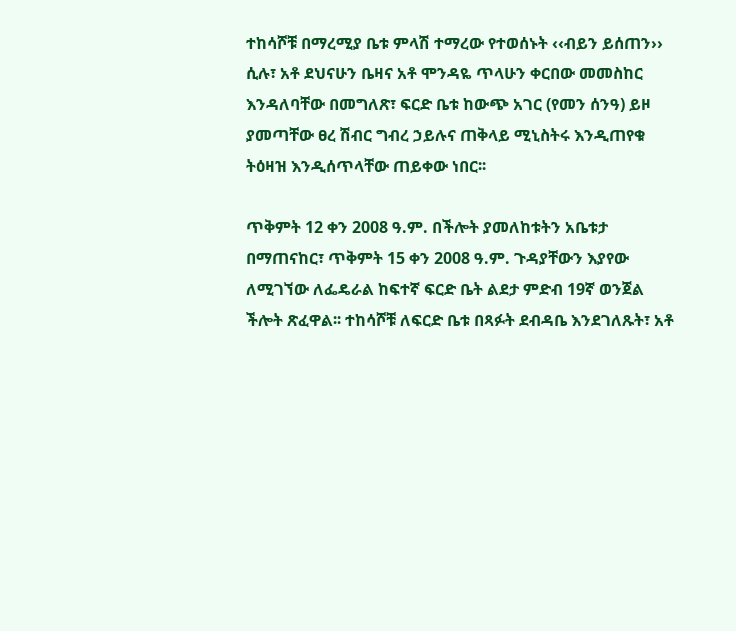ተከሳሾቹ በማረሚያ ቤቱ ምላሽ ተማረው የተወሰኑት ‹‹ብይን ይሰጠን›› ሲሉ፣ አቶ ደህናሁን ቤዛና አቶ ሞንዳዬ ጥላሁን ቀርበው መመስከር እንዳለባቸው በመግለጽ፣ ፍርድ ቤቱ ከውጭ አገር (የመን ሰንዓ) ይዞ ያመጣቸው ፀረ ሽብር ግብረ ኃይሉና ጠቅላይ ሚኒስትሩ እንዲጠየቁ ትዕዛዝ እንዲሰጥላቸው ጠይቀው ነበር፡፡

ጥቅምት 12 ቀን 2008 ዓ.ም. በችሎት ያመለከቱትን አቤቱታ በማጠናከር፣ ጥቅምት 15 ቀን 2008 ዓ.ም. ጉዳያቸውን እያየው ለሚገኘው ለፌዴራል ከፍተኛ ፍርድ ቤት ልደታ ምድብ 19ኛ ወንጀል ችሎት ጽፈዋል፡፡ ተከሳሾቹ ለፍርድ ቤቱ በጻፉት ደብዳቤ እንደገለጹት፣ አቶ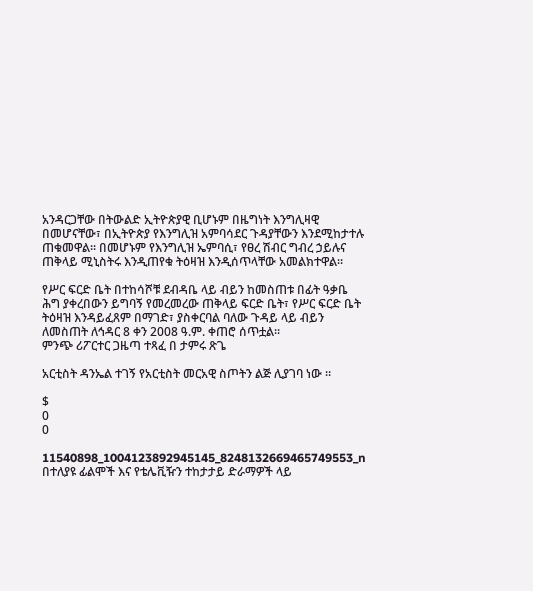አንዳርጋቸው በትውልድ ኢትዮጵያዊ ቢሆኑም በዜግነት እንግሊዛዊ በመሆናቸው፣ በኢትዮጵያ የእንግሊዝ አምባሳደር ጉዳያቸውን እንደሚከታተሉ ጠቁመዋል፡፡ በመሆኑም የእንግሊዝ ኤምባሲ፣ የፀረ ሽብር ግብረ ኃይሉና ጠቅላይ ሚኒስትሩ እንዲጠየቁ ትዕዛዝ እንዲሰጥላቸው አመልክተዋል፡፡

የሥር ፍርድ ቤት በተከሳሾቹ ደብዳቤ ላይ ብይን ከመስጠቱ በፊት ዓቃቤ ሕግ ያቀረበውን ይግባኝ የመረመረው ጠቅላይ ፍርድ ቤት፣ የሥር ፍርድ ቤት ትዕዛዝ እንዳይፈጸም በማገድ፣ ያስቀርባል ባለው ጉዳይ ላይ ብይን ለመስጠት ለኅዳር 8 ቀን 2008 ዓ.ም. ቀጠሮ ሰጥቷል፡፡
ምንጭ ሪፖርተር ጋዜጣ ተጻፈ በ ታምሩ ጽጌ

አርቲስት ዳንኤል ተገኝ የአርቲስት መርአዊ ስጦትን ልጅ ሊያገባ ነው ።

$
0
0

11540898_1004123892945145_8248132669465749553_n
በተለያዩ ፊልሞች እና የቴሌቪዥን ተከታታይ ድራማዎች ላይ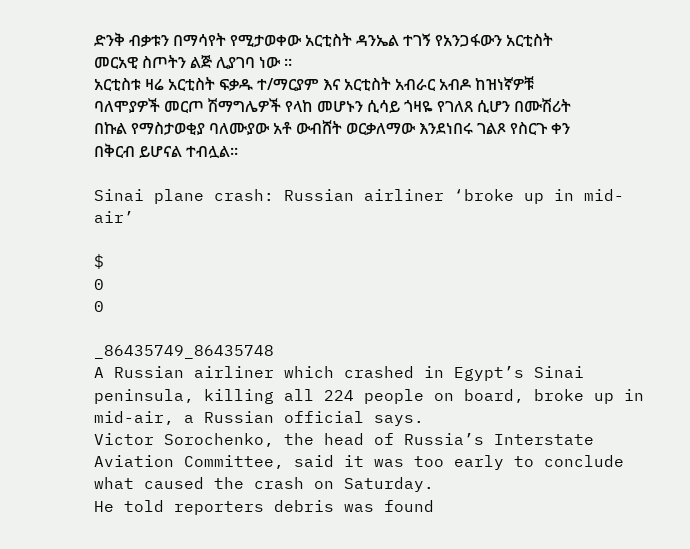ድንቅ ብቃቱን በማሳየት የሚታወቀው አርቲስት ዳንኤል ተገኝ የአንጋፋውን አርቲስት መርአዊ ስጦትን ልጅ ሊያገባ ነው ።
አርቲስቱ ዛሬ አርቲስት ፍቃዱ ተ/ማርያም እና አርቲስት አብራር አብዶ ከዝነኛዎቹ ባለሞያዎች መርጦ ሽማግሌዎች የላከ መሆኑን ሲሳይ ጎዛዬ የገለጸ ሲሆን በሙሽሪት በኩል የማስታወቂያ ባለሙያው አቶ ውብሸት ወርቃለማው እንደነበሩ ገልጾ የስርጉ ቀን በቅርብ ይሆናል ተብሏል።

Sinai plane crash: Russian airliner ‘broke up in mid-air’

$
0
0

_86435749_86435748
A Russian airliner which crashed in Egypt’s Sinai peninsula, killing all 224 people on board, broke up in mid-air, a Russian official says.
Victor Sorochenko, the head of Russia’s Interstate Aviation Committee, said it was too early to conclude what caused the crash on Saturday.
He told reporters debris was found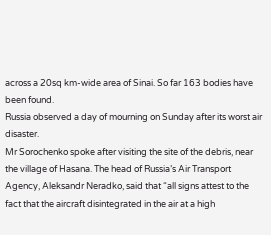across a 20sq km-wide area of Sinai. So far 163 bodies have been found.
Russia observed a day of mourning on Sunday after its worst air disaster.
Mr Sorochenko spoke after visiting the site of the debris, near the village of Hasana. The head of Russia’s Air Transport Agency, Aleksandr Neradko, said that “all signs attest to the fact that the aircraft disintegrated in the air at a high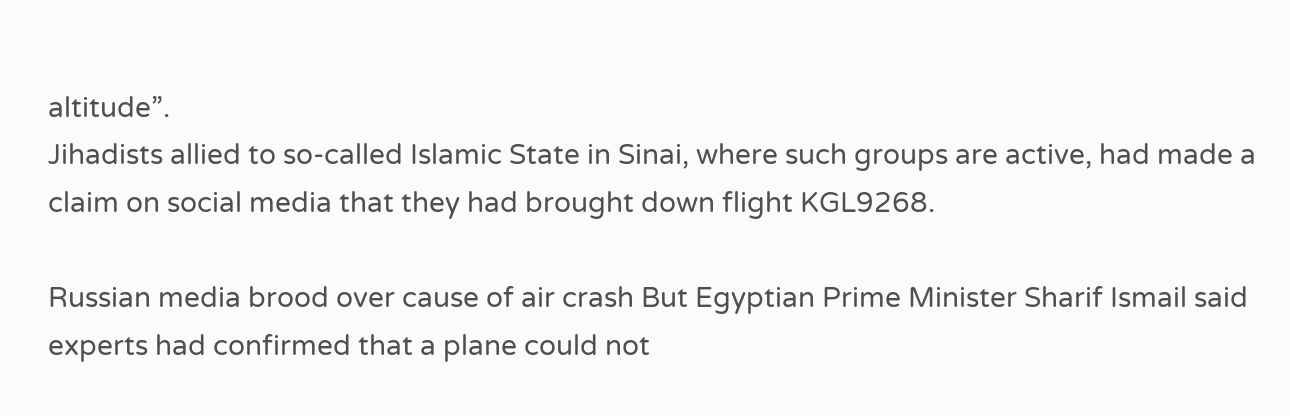altitude”.
Jihadists allied to so-called Islamic State in Sinai, where such groups are active, had made a claim on social media that they had brought down flight KGL9268.

Russian media brood over cause of air crash But Egyptian Prime Minister Sharif Ismail said experts had confirmed that a plane could not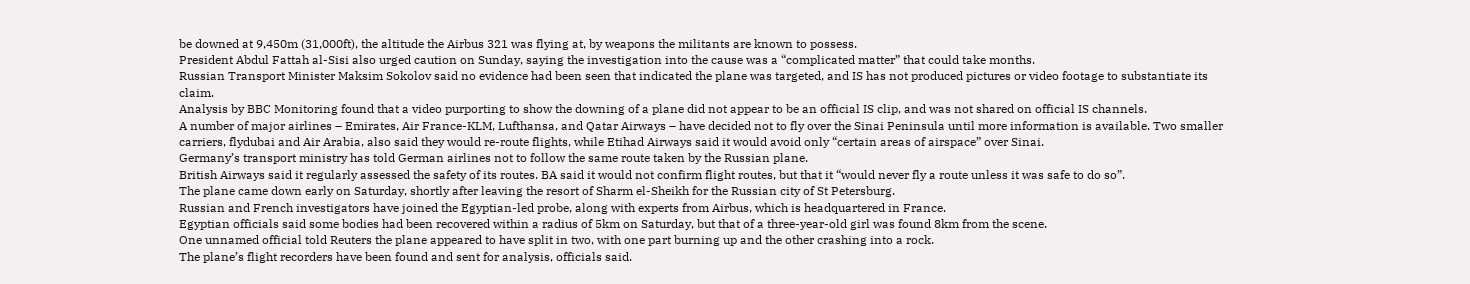be downed at 9,450m (31,000ft), the altitude the Airbus 321 was flying at, by weapons the militants are known to possess.
President Abdul Fattah al-Sisi also urged caution on Sunday, saying the investigation into the cause was a “complicated matter” that could take months.
Russian Transport Minister Maksim Sokolov said no evidence had been seen that indicated the plane was targeted, and IS has not produced pictures or video footage to substantiate its claim.
Analysis by BBC Monitoring found that a video purporting to show the downing of a plane did not appear to be an official IS clip, and was not shared on official IS channels.
A number of major airlines – Emirates, Air France-KLM, Lufthansa, and Qatar Airways – have decided not to fly over the Sinai Peninsula until more information is available. Two smaller carriers, flydubai and Air Arabia, also said they would re-route flights, while Etihad Airways said it would avoid only “certain areas of airspace” over Sinai.
Germany’s transport ministry has told German airlines not to follow the same route taken by the Russian plane.
British Airways said it regularly assessed the safety of its routes. BA said it would not confirm flight routes, but that it “would never fly a route unless it was safe to do so”.
The plane came down early on Saturday, shortly after leaving the resort of Sharm el-Sheikh for the Russian city of St Petersburg.
Russian and French investigators have joined the Egyptian-led probe, along with experts from Airbus, which is headquartered in France.
Egyptian officials said some bodies had been recovered within a radius of 5km on Saturday, but that of a three-year-old girl was found 8km from the scene.
One unnamed official told Reuters the plane appeared to have split in two, with one part burning up and the other crashing into a rock.
The plane’s flight recorders have been found and sent for analysis, officials said.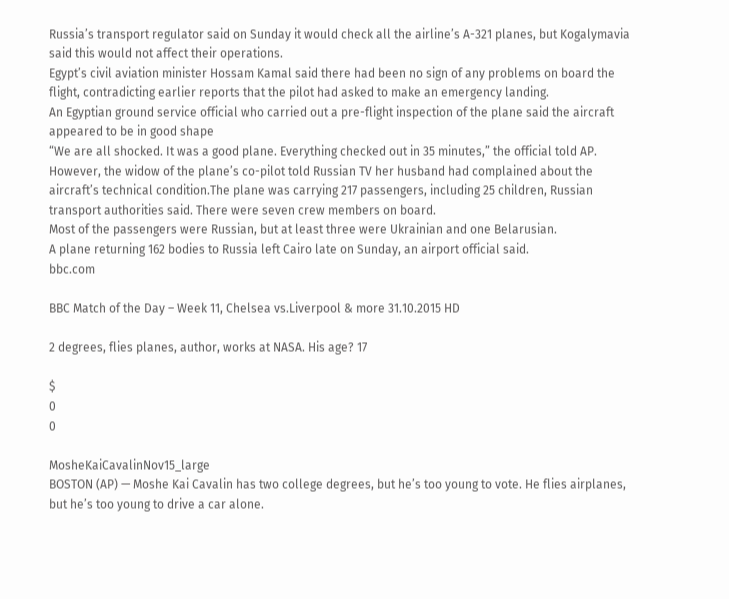Russia’s transport regulator said on Sunday it would check all the airline’s A-321 planes, but Kogalymavia said this would not affect their operations.
Egypt’s civil aviation minister Hossam Kamal said there had been no sign of any problems on board the flight, contradicting earlier reports that the pilot had asked to make an emergency landing.
An Egyptian ground service official who carried out a pre-flight inspection of the plane said the aircraft appeared to be in good shape
“We are all shocked. It was a good plane. Everything checked out in 35 minutes,” the official told AP.
However, the widow of the plane’s co-pilot told Russian TV her husband had complained about the aircraft’s technical condition.The plane was carrying 217 passengers, including 25 children, Russian transport authorities said. There were seven crew members on board.
Most of the passengers were Russian, but at least three were Ukrainian and one Belarusian.
A plane returning 162 bodies to Russia left Cairo late on Sunday, an airport official said.
bbc.com

BBC Match of the Day – Week 11, Chelsea vs.Liverpool & more 31.10.2015 HD

2 degrees, flies planes, author, works at NASA. His age? 17

$
0
0

MosheKaiCavalinNov15_large
BOSTON (AP) — Moshe Kai Cavalin has two college degrees, but he’s too young to vote. He flies airplanes, but he’s too young to drive a car alone.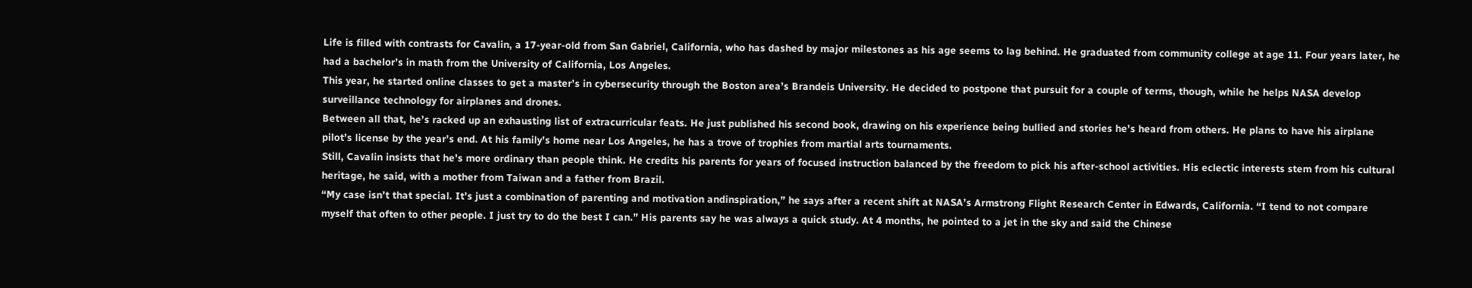Life is filled with contrasts for Cavalin, a 17-year-old from San Gabriel, California, who has dashed by major milestones as his age seems to lag behind. He graduated from community college at age 11. Four years later, he had a bachelor’s in math from the University of California, Los Angeles.
This year, he started online classes to get a master’s in cybersecurity through the Boston area’s Brandeis University. He decided to postpone that pursuit for a couple of terms, though, while he helps NASA develop surveillance technology for airplanes and drones.
Between all that, he’s racked up an exhausting list of extracurricular feats. He just published his second book, drawing on his experience being bullied and stories he’s heard from others. He plans to have his airplane pilot’s license by the year’s end. At his family’s home near Los Angeles, he has a trove of trophies from martial arts tournaments.
Still, Cavalin insists that he’s more ordinary than people think. He credits his parents for years of focused instruction balanced by the freedom to pick his after-school activities. His eclectic interests stem from his cultural heritage, he said, with a mother from Taiwan and a father from Brazil.
“My case isn’t that special. It’s just a combination of parenting and motivation andinspiration,” he says after a recent shift at NASA’s Armstrong Flight Research Center in Edwards, California. “I tend to not compare myself that often to other people. I just try to do the best I can.” His parents say he was always a quick study. At 4 months, he pointed to a jet in the sky and said the Chinese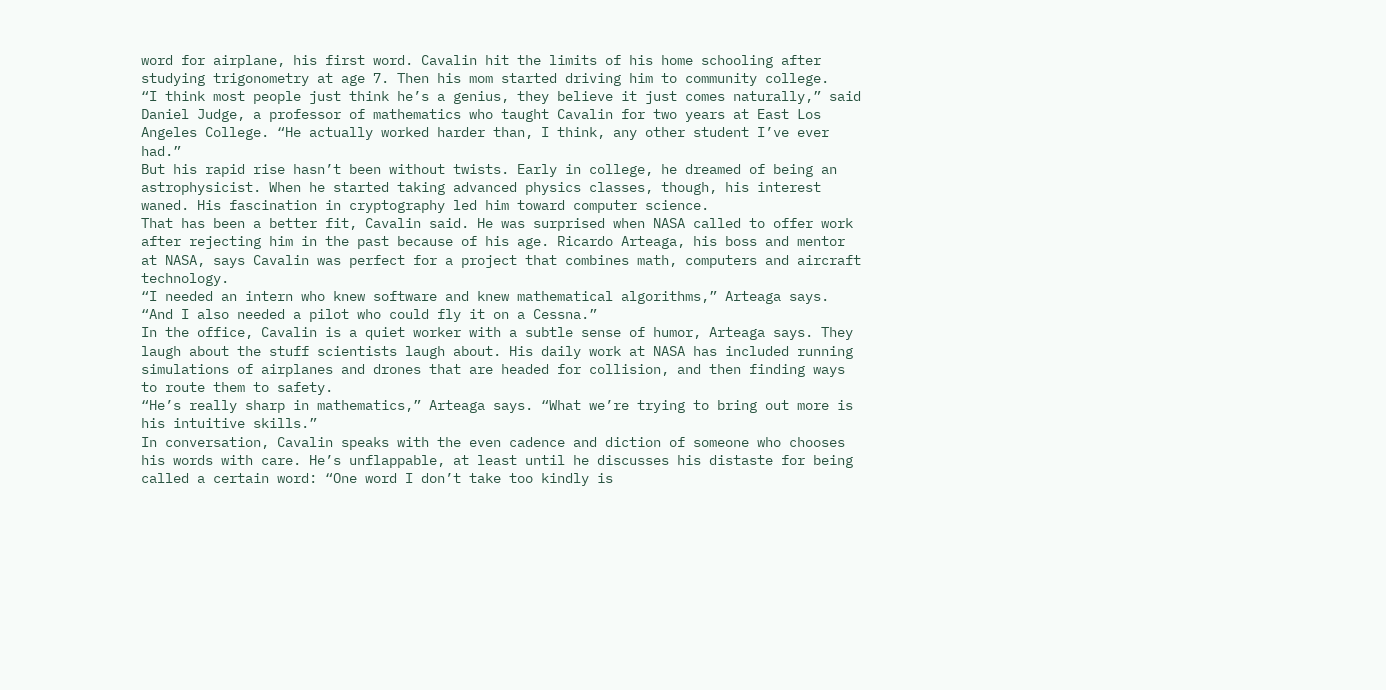word for airplane, his first word. Cavalin hit the limits of his home schooling after studying trigonometry at age 7. Then his mom started driving him to community college.
“I think most people just think he’s a genius, they believe it just comes naturally,” said Daniel Judge, a professor of mathematics who taught Cavalin for two years at East Los Angeles College. “He actually worked harder than, I think, any other student I’ve ever had.”
But his rapid rise hasn’t been without twists. Early in college, he dreamed of being an astrophysicist. When he started taking advanced physics classes, though, his interest waned. His fascination in cryptography led him toward computer science.
That has been a better fit, Cavalin said. He was surprised when NASA called to offer work after rejecting him in the past because of his age. Ricardo Arteaga, his boss and mentor at NASA, says Cavalin was perfect for a project that combines math, computers and aircraft technology.
“I needed an intern who knew software and knew mathematical algorithms,” Arteaga says. “And I also needed a pilot who could fly it on a Cessna.”
In the office, Cavalin is a quiet worker with a subtle sense of humor, Arteaga says. They laugh about the stuff scientists laugh about. His daily work at NASA has included running simulations of airplanes and drones that are headed for collision, and then finding ways to route them to safety.
“He’s really sharp in mathematics,” Arteaga says. “What we’re trying to bring out more is his intuitive skills.”
In conversation, Cavalin speaks with the even cadence and diction of someone who chooses his words with care. He’s unflappable, at least until he discusses his distaste for being called a certain word: “One word I don’t take too kindly is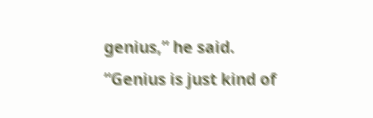genius,” he said. “Genius is just kind of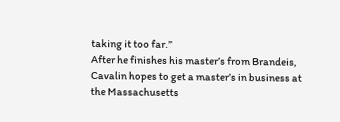taking it too far.”
After he finishes his master’s from Brandeis, Cavalin hopes to get a master’s in business at the Massachusetts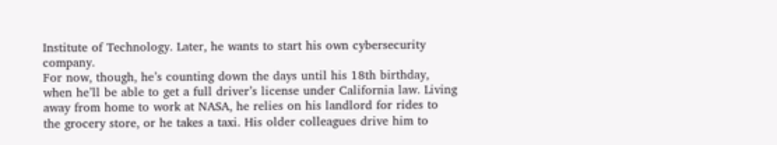Institute of Technology. Later, he wants to start his own cybersecurity company.
For now, though, he’s counting down the days until his 18th birthday, when he’ll be able to get a full driver’s license under California law. Living away from home to work at NASA, he relies on his landlord for rides to the grocery store, or he takes a taxi. His older colleagues drive him to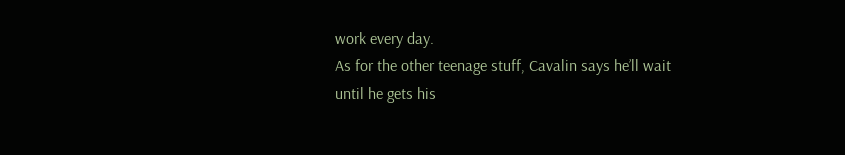work every day.
As for the other teenage stuff, Cavalin says he’ll wait until he gets his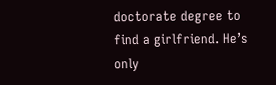doctorate degree to find a girlfriend. He’s only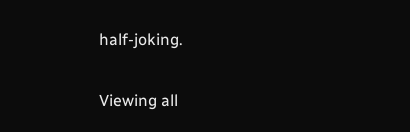half-joking.

Viewing all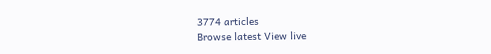3774 articles
Browse latest View live